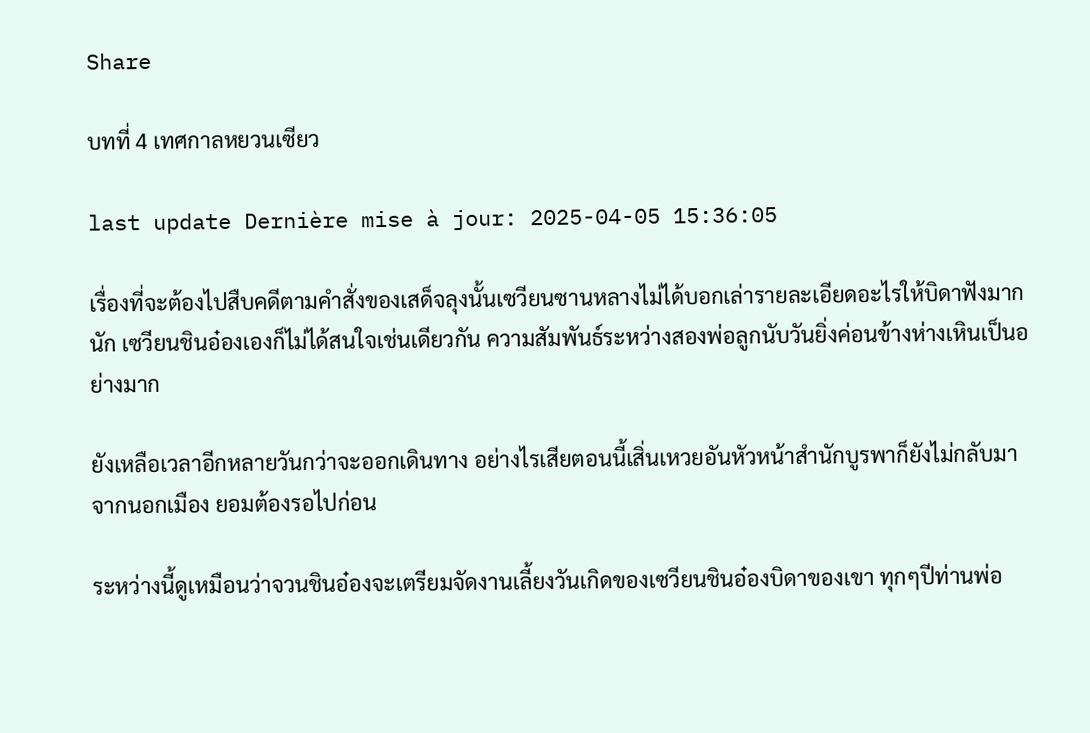Share

บทที่ 4 เทศกาลหยวนเซียว

last update Dernière mise à jour: 2025-04-05 15:36:05

เรื่องที่จะต้องไปสืบคดีตามคำสั่งของเสด็จลุงนั้นเซวียนซานหลางไม่ได้บอกเล่ารายละเอียดอะไรให้บิดาฟังมากนัก เซวียนชินอ๋องเองก็ไม่ได้สนใจเช่นเดียวกัน ความสัมพันธ์ระหว่างสองพ่อลูกนับวันยิ่งค่อนข้างห่างเหินเป็นอย่างมาก

ยังเหลือเวลาอีกหลายวันกว่าจะออกเดินทาง อย่างไรเสียตอนนี้เสิ่นเหวยอันหัวหน้าสำนักบูรพาก็ยังไม่กลับมาจากนอกเมือง ยอมต้องรอไปก่อน

ระหว่างนี้ดูเหมือนว่าจวนชินอ๋องจะเตรียมจัดงานเลี้ยงวันเกิดของเซวียนชินอ๋องบิดาของเขา ทุกๆปีท่านพ่อ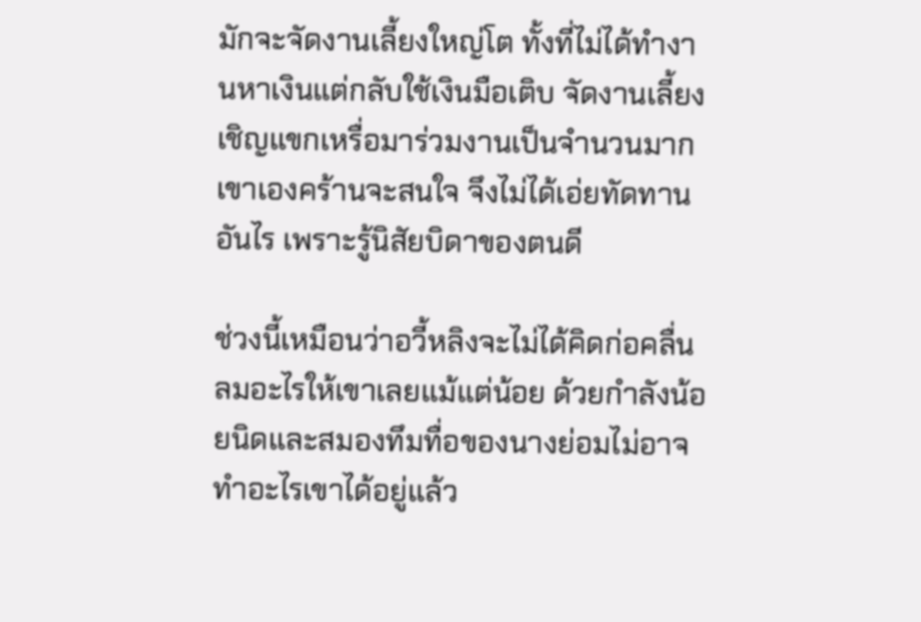มักจะจัดงานเลี้ยงใหญ่โต ทั้งที่ไม่ได้ทำงานหาเงินแต่กลับใช้เงินมือเติบ จัดงานเลี้ยงเชิญแขกเหรื่อมาร่วมงานเป็นจำนวนมาก เขาเองคร้านจะสนใจ จึงไม่ได้เอ่ยทัดทานอันไร เพราะรู้นิสัยบิดาของตนดี

ช่วงนี้เหมือนว่าอวี้หลิงจะไม่ได้คิดก่อคลื่นลมอะไรให้เขาเลยแม้แต่น้อย ด้วยกำลังน้อยนิดและสมองทึมทื่อของนางย่อมไม่อาจทำอะไรเขาได้อยู่แล้ว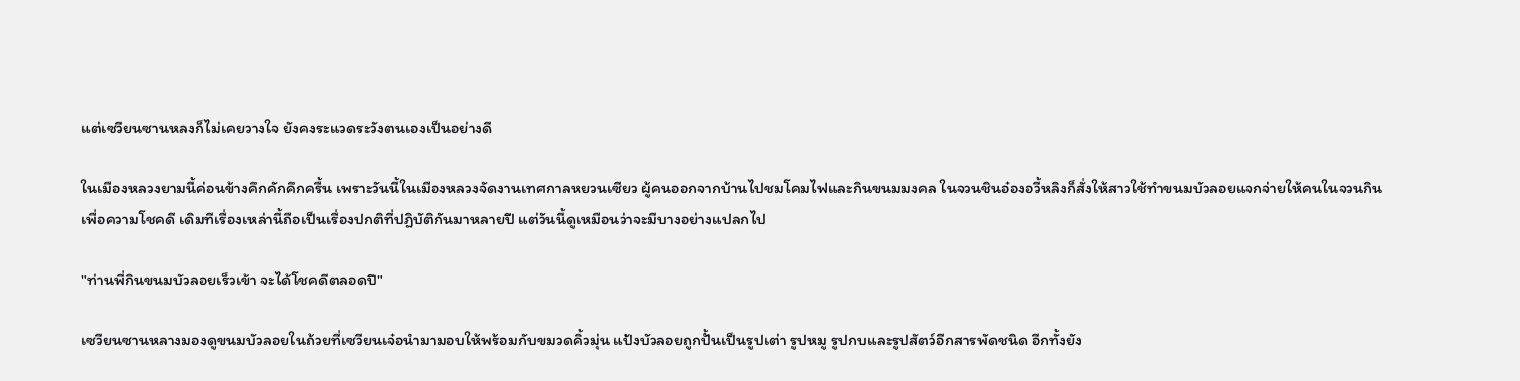แต่เซวียนซานหลงก็ไม่เคยวางใจ ยังคงระแวดระวังตนเองเป็นอย่างดี

ในเมืองหลวงยามนี้ค่อนข้างคึกคักคึกครื้น เพราะวันนี้ในเมืองหลวงจัดงานเทศกาลหยวนเซียว ผู้คนออกจากบ้านไปชมโคมไฟและกินขนมมงคล ในจวนชินอ๋องอวี้หลิงก็สั่งให้สาวใช้ทำขนมบัวลอยแจกจ่ายให้คนในจวนกินเพื่อความโชคดี เดิมทีเรื่องเหล่านี้ถือเป็นเรื่องปกติที่ปฏิบัติกันมาหลายปี แต่วันนี้ดูเหมือนว่าจะมีบางอย่างแปลกไป

"ท่านพี่กินขนมบัวลอยเร็วเข้า จะได้โชคดีตลอดปี"

เซวียนซานหลางมองดูขนมบัวลอยในถ้วยที่เซวียนเจ๋อนำมามอบให้พร้อมกับขมวดคิ้วมุ่น แป้งบัวลอยถูกปั้นเป็นรูปเต่า รูปหมู รูปกบและรูปสัตว์อีกสารพัดชนิด อีกทั้งยัง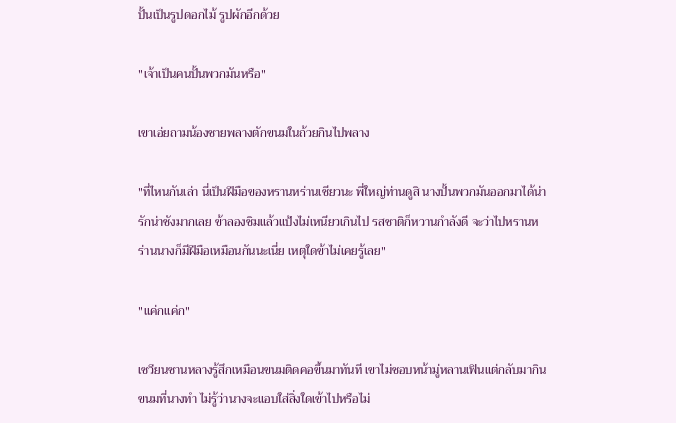ปั้นเป็นรูปดอกไม้ รูปผักอีกด้วย

"เจ้าเป็นคนปั้นพวกมันหรือ"

เขาเอ่ยถามน้องชายพลางตักขนมในถ้วยกินไปพลาง

"ที่ไหนกันเล่า นี่เป็นฝีมือของหรานหร่านเชียวนะ พี่ใหญ่ท่านดูสิ นางปั้นพวกมันออกมาได้น่ารักน่าชังมากเลย ข้าลองชิมแล้วแป้งไม่เหนียวเกินไป รสชาติก็หวานกำลังดี จะว่าไปหรานหร่านนางก็มีฝีมือเหมือนกันนะเนี่ย เหตุใดข้าไม่เคยรู้เลย"

"แค่กแค่ก"

เซวียนซานหลางรู้สึกเหมือนขนมติดคอขึ้นมาทันที เขาไม่ชอบหน้ามู่หลานเฟินแต่กลับมากินขนมที่นางทำ ไม่รู้ว่านางจะแอบใส่สิ่งใดเข้าไปหรือไม่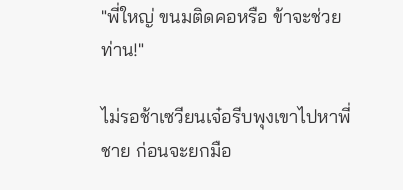"พี่ใหญ่ ขนมติดคอหรือ ข้าจะช่วยท่าน!"

ไม่รอช้าเซวียนเจ๋อรีบพุงเขาไปหาพี่ชาย ก่อนจะยกมือ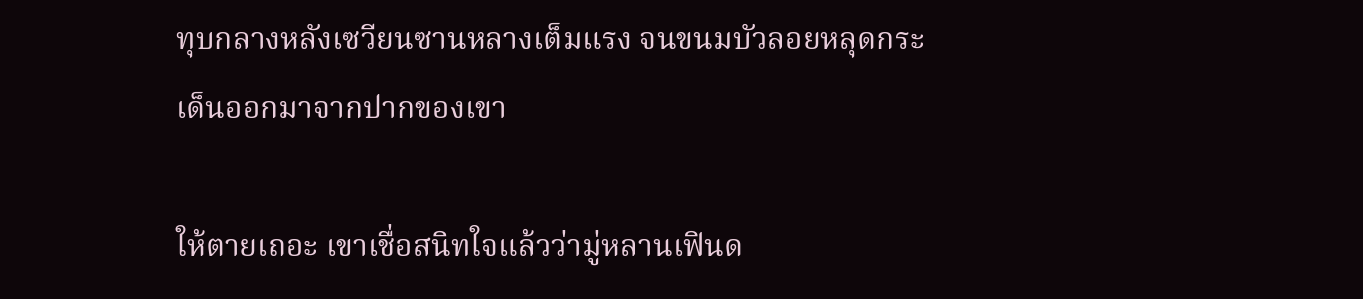ทุบกลางหลังเซวียนซานหลางเต็มแรง จนขนมบัวลอยหลุดกระเด็นออกมาจากปากของเขา

ให้ตายเถอะ เขาเชื่อสนิทใจแล้วว่ามู่หลานเฟินด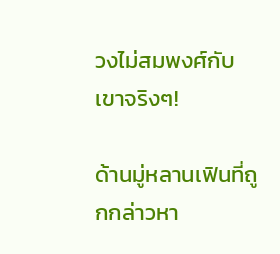วงไม่สมพงศ์กับเขาจริงๆ!

ด้านมู่หลานเฟินที่ถูกกล่าวหา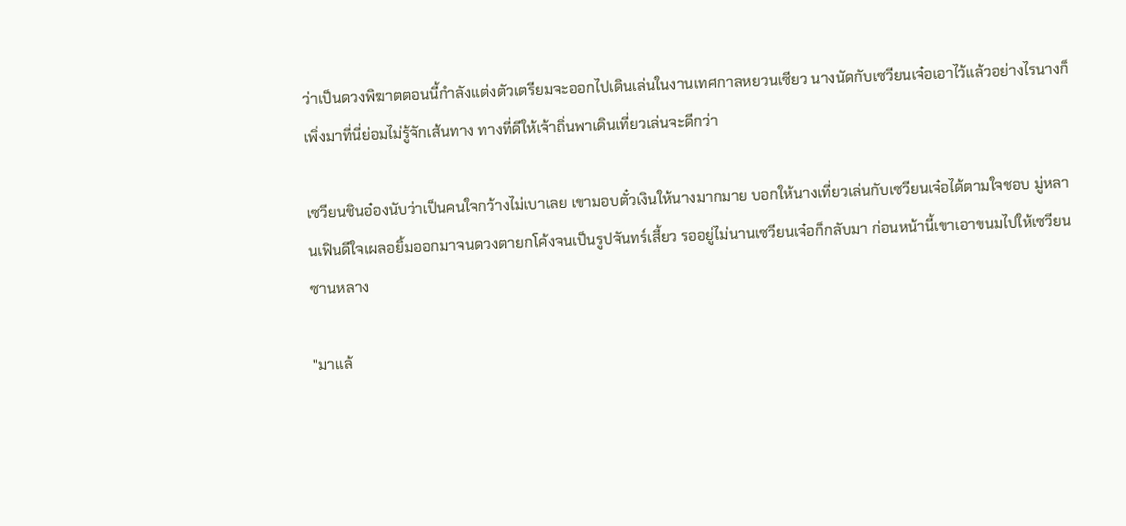ว่าเป็นดวงพิฆาตตอนนี้กำลังแต่งตัวเตรียมจะออกไปเดินเล่นในงานเทศกาลหยวนเซียว นางนัดกับเซวียนเจ๋อเอาไว้แล้วอย่างไรนางก็เพิ่งมาที่นี่ย่อมไม่รู้จักเส้นทาง ทางที่ดีให้เจ้าถิ่นพาเดินเที่ยวเล่นจะดีกว่า

เซวียนชินอ๋องนับว่าเป็นคนใจกว้างไม่เบาเลย เขามอบตั๋วเงินให้นางมากมาย บอกให้นางเที่ยวเล่นกับเซวียนเจ๋อได้ตามใจชอบ มู่หลานเฟินดีใจเผลอยิ้มออกมาจนดวงตายกโค้งจนเป็นรูปจันทร์เสี้ยว รออยู่ไม่นานเซวียนเจ๋อก็กลับมา ก่อนหน้านี้เขาเอาขนมไปให้เซวียนซานหลาง

"มาแล้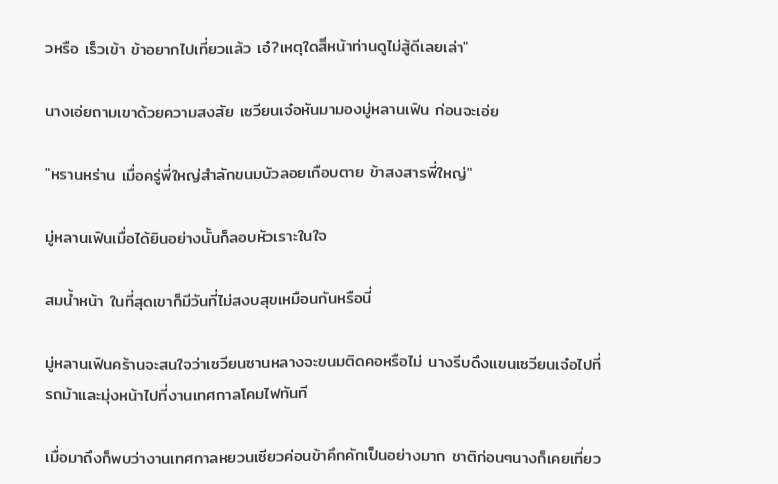วหรือ เร็วเข้า ข้าอยากไปเที่ยวแล้ว เอ๋?เหตุใดสิีหน้าท่านดูไม่สู้ดีเลยเล่า"

นางเอ่ยถามเขาด้วยความสงสัย เซวียนเจ๋อหันมามองมู่หลานเฟิน ก่อนจะเอ่ย

"หรานหร่าน เมื่อครู่พี่ใหญ่สำลักขนมบัวลอยเกือบตาย ข้าสงสารพี่ใหญ่"

มู่หลานเฟินเมื่อได้ยินอย่างนั้นก็ลอบหัวเราะในใจ

สมน้ำหน้า ในที่สุดเขาก็มีวันที่ไม่สงบสุขเหมือนกันหรือนี่

มู่หลานเฟินคร้านจะสนใจว่าเซวียนซานหลางจะขนมติดคอหรือไม่ นางรีบดึงแขนเซวียนเจ๋อไปที่รถม้าและมุ่งหน้าไปที่งานเทศกาลโคมไฟทันที

เมื่อมาถึงก็พบว่างานเทศกาลหยวนเซียวค่อนข้าคึกคักเป็นอย่างมาก ชาติก่อนๆนางก็เคยเที่ยว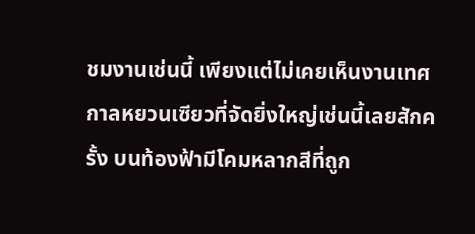ชมงานเช่นนี้ เพียงแต่ไม่เคยเห็นงานเทศกาลหยวนเซียวที่จัดยิ่งใหญ่เช่นนี้เลยสักครั้ง บนท้องฟ้ามีโคมหลากสีที่ถูก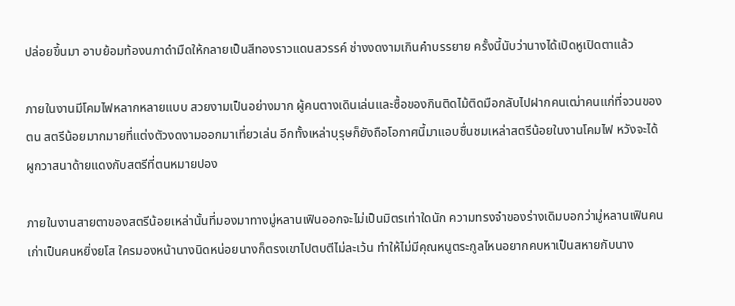ปล่อยขึ้นมา อาบย้อมท้องนภาดำมืดให้กลายเป็นสีทองราวแดนสวรรค์ ช่างงดงามเกินคำบรรยาย ครั้งนี้นับว่านางได้เปิดหูเปิดตาแล้ว

ภายในงานมีโคมไฟหลากหลายแบบ สวยงามเป็นอย่างมาก ผู้คนตางเดินเล่นและซื้อของกินติดไม้ติดมือกลับไปฝากคนเฒ่าคนแก่ที่จวนของตน สตรีน้อยมากมายที่แต่งตัวงดงามออกมาเที่ยวเล่น อีกทั้งเหล่าบุรุษก็ยังถือโอกาศนี้มาแอบชื่นชมเหล่าสตรีน้อยในงานโคมไฟ หวังจะได้ผูกวาสนาด้ายแดงกับสตรีที่ตนหมายปอง

ภายในงานสายตาของสตรีน้อยเหล่านั้นที่มองมาทางมู่หลานเฟินออกจะไม่เป็นมิตรเท่าใดนัก ความทรงจำของร่างเดิมบอกว่ามู่หลานเฟินคนเก่าเป็นคนหยิ่งยโส ใครมองหน้านางนิดหน่อยนางก็ตรงเขาไปตบตีไม่ละเว้น ทำให้ไม่มีคุณหนูตระกูลไหนอยากคบหาเป็นสหายกับนาง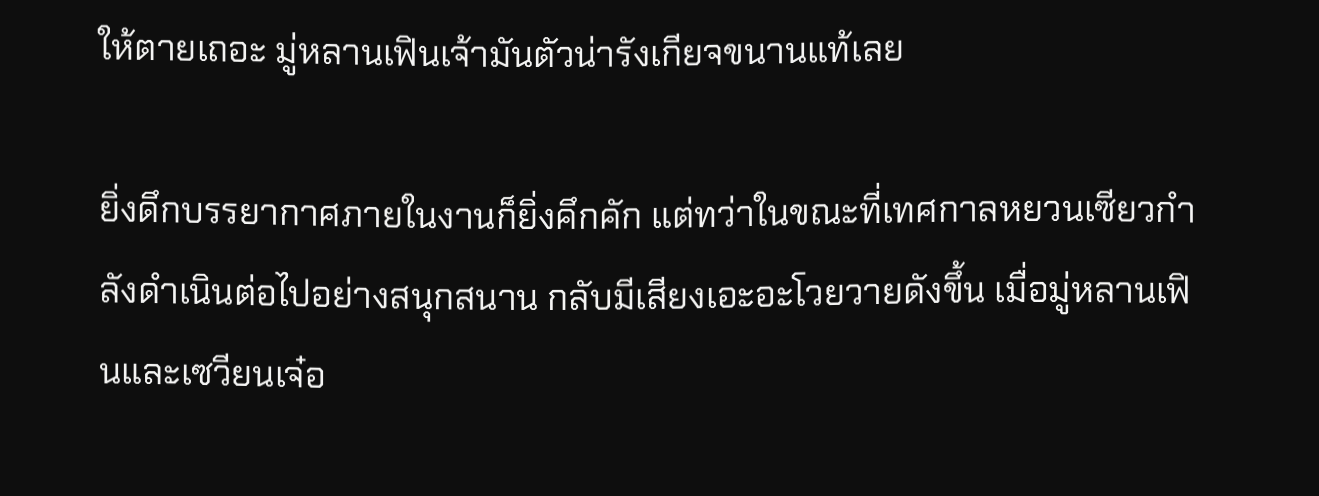ให้ตายเถอะ มู่หลานเฟินเจ้ามันตัวน่ารังเกียจขนานแท้เลย

ยิ่งดึกบรรยากาศภายในงานก็ยิ่งคึกคัก แต่ทว่าในขณะที่เทศกาลหยวนเซียวกำลังดำเนินต่อไปอย่างสนุกสนาน กลับมีเสียงเอะอะโวยวายดังขึ้น เมื่อมู่หลานเฟินและเซวียนเจ๋อ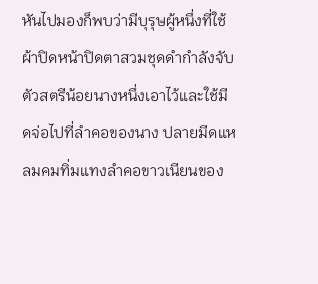หันไปมองก็พบว่ามีบุรุษผู้หนึ่งที่ใช้ผ้าปิดหน้าปิดตาสวมชุดดำกำลังจับตัวสตรีน้อยนางหนึ่งเอาไว้และใช้มีดจ่อไปที่ลำคอของนาง ปลายมีดแหลมคมทิ่มแทงลำคอขาวเนียนของ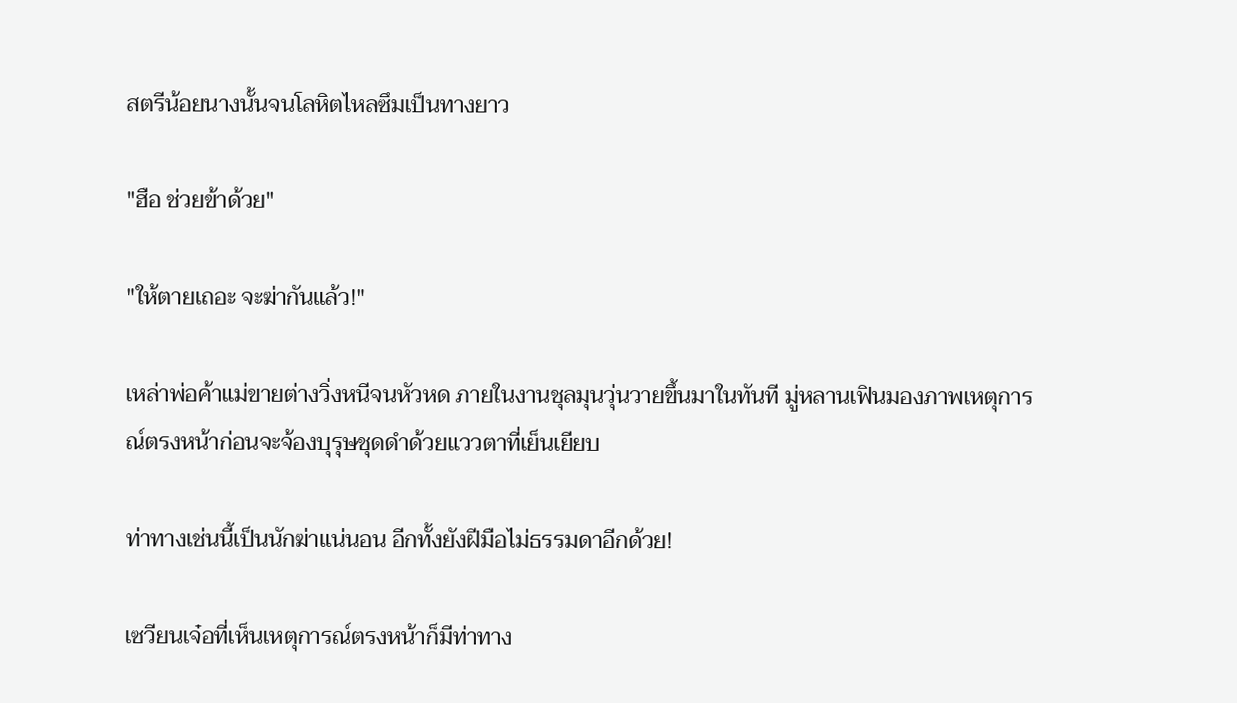สตรีน้อยนางนั้นจนโลหิตไหลซึมเป็นทางยาว

"ฮือ ช่วยข้าด้วย"

"ให้ตายเถอะ จะฆ่ากันแล้ว!"

เหล่าพ่อค้าแม่ขายต่างวิ่งหนีจนหัวหด ภายในงานชุลมุนวุ่นวายขึ้นมาในทันที มู่หลานเฟินมองภาพเหตุการณ์ตรงหน้าก่อนจะจ้องบุรุษชุดดำด้วยแววตาที่เย็นเยียบ

ท่าทางเช่นนี้เป็นนักฆ่าแน่นอน อีกทั้งยังฝีมือไม่ธรรมดาอีกด้วย!

เซวียนเจ๋อที่เห็นเหตุการณ์ตรงหน้าก็มีท่าทาง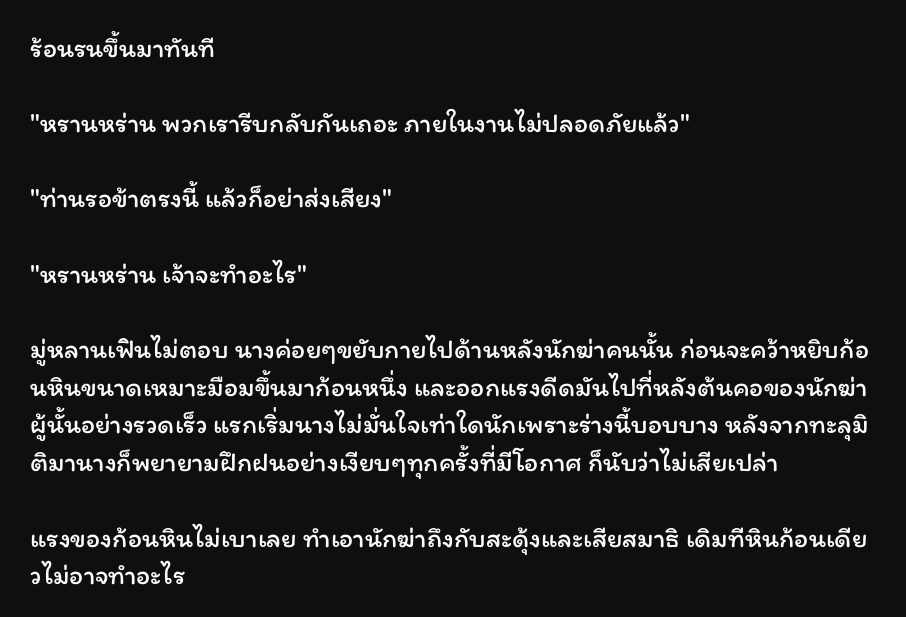ร้อนรนขึ้นมาทันที

"หรานหร่าน พวกเรารีบกลับกันเถอะ ภายในงานไม่ปลอดภัยแล้ว"

"ท่านรอข้าตรงนี้ แล้วก็อย่าส่งเสียง"

"หรานหร่าน เจ้าจะทำอะไร"

มู่หลานเฟินไม่ตอบ นางค่อยๆขยับกายไปด้านหลังนักฆ่าคนนั้น ก่อนจะคว้าหยิบก้อนหินขนาดเหมาะมือมขึ้นมาก้อนหนึ่ง และออกแรงดีดมันไปที่หลังต้นคอของนักฆ่าผู้นั้นอย่างรวดเร็ว แรกเริ่มนางไม่มั่นใจเท่าใดนักเพราะร่างนี้บอบบาง หลังจากทะลุมิติมานางก็พยายามฝึกฝนอย่างเงียบๆทุกครั้งที่มีโอกาศ ก็นับว่าไม่เสียเปล่า

แรงของก้อนหินไม่เบาเลย ทำเอานักฆ่าถึงกับสะดุ้งและเสียสมาธิ เดิมทีหินก้อนเดียวไม่อาจทำอะไร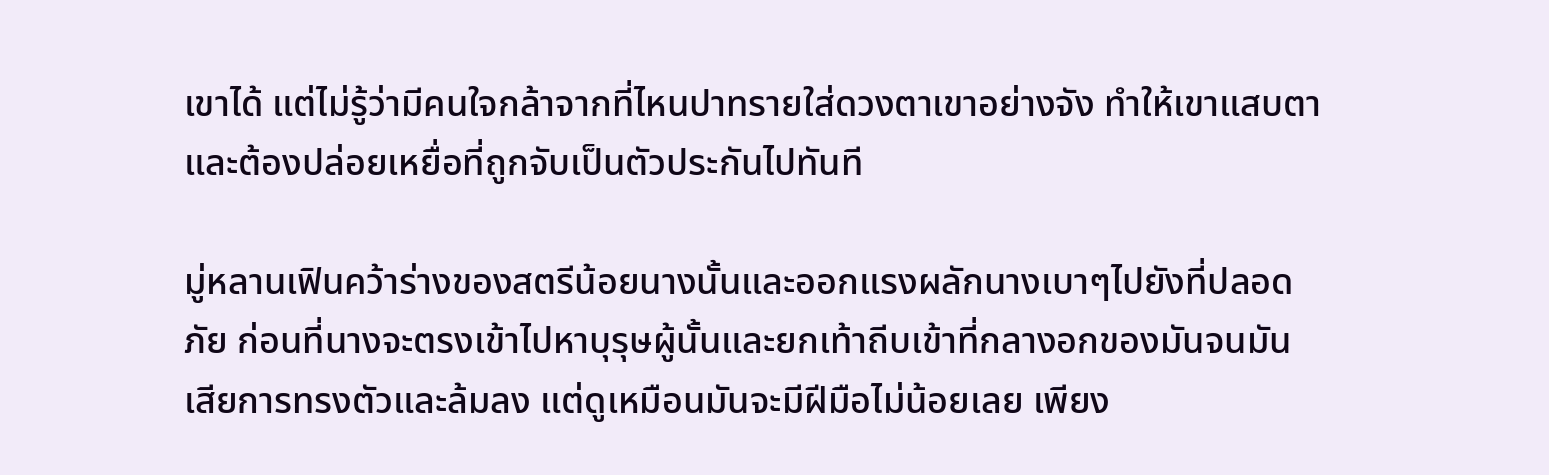เขาได้ แต่ไม่รู้ว่ามีคนใจกล้าจากที่ไหนปาทรายใส่ดวงตาเขาอย่างจัง ทำให้เขาแสบตาและต้องปล่อยเหยื่อที่ถูกจับเป็นตัวประกันไปทันที

มู่หลานเฟินคว้าร่างของสตรีน้อยนางนั้นและออกแรงผลักนางเบาๆไปยังที่ปลอดภัย ก่อนที่นางจะตรงเข้าไปหาบุรุษผู้นั้นและยกเท้าถีบเข้าที่กลางอกของมันจนมันเสียการทรงตัวและล้มลง แต่ดูเหมือนมันจะมีฝีมือไม่น้อยเลย เพียง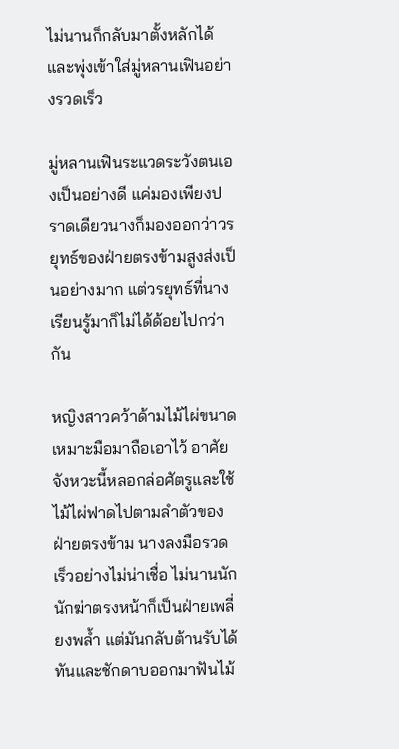ไม่นานก็กลับมาตั้งหลักได้ และพุ่งเข้าใส่มู่หลานเฟินอย่างรวดเร็ว

มู่หลานเฟินระแวดระวังตนเองเป็นอย่างดี แค่มองเพียงปราดเดียวนางก็มองออกว่าวรยุทธ์ของฝ่ายตรงข้ามสูงส่งเป็นอย่างมาก แต่วรยุทธ์ที่นางเรียนรู้มาก็ไม่ได้ด้อยไปกว่ากัน

หญิงสาวคว้าด้ามไม้ไผ่ขนาดเหมาะมือมาถือเอาไว้ อาศัยจังหวะนี้หลอกล่อศัตรูและใช้ไม้ไผ่ฟาดไปตามลำตัวของฝ่ายตรงข้าม นางลงมือรวดเร็วอย่างไม่น่าเชื่อ ไม่นานนักนักฆ่าตรงหน้าก็เป็นฝ่ายเพลี่ยงพล้ำ แต่มันกลับต้านรับได้ทันและชักดาบออกมาฟันไม้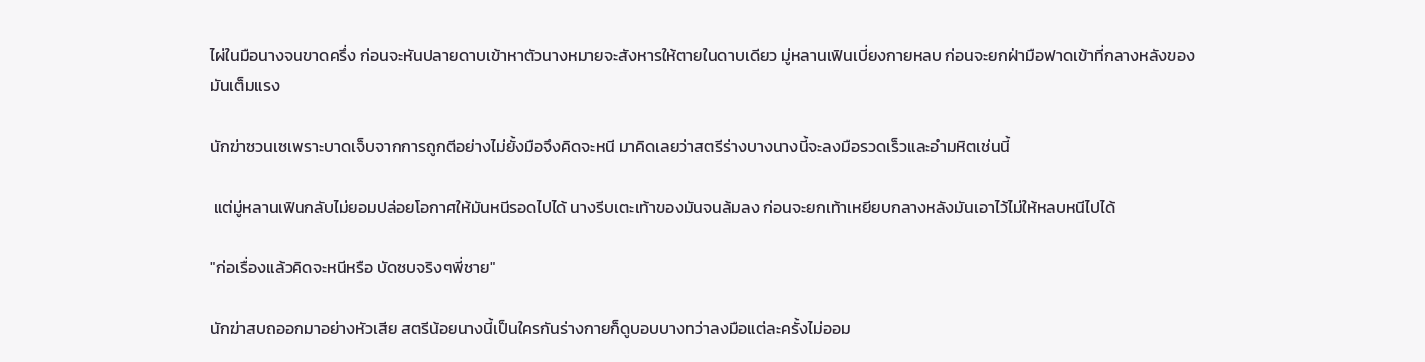ไผ่ในมือนางจนขาดครึ่ง ก่อนจะหันปลายดาบเข้าหาตัวนางหมายจะสังหารให้ตายในดาบเดียว มู่หลานเฟินเบี่ยงกายหลบ ก่อนจะยกฝ่ามือฟาดเข้าที่กลางหลังของมันเต็มแรง

นักฆ่าซวนเซเพราะบาดเจ็บจากการถูกตีอย่างไม่ยั้งมือจึงคิดจะหนี มาคิดเลยว่าสตรีร่างบางนางนี้จะลงมือรวดเร็วและอำมหิตเช่นนี้

 แต่มู่หลานเฟินกลับไม่ยอมปล่อยโอกาศให้มันหนีรอดไปได้ นางรีบเตะเท้าของมันจนล้มลง ก่อนจะยกเท้าเหยียบกลางหลังมันเอาไว้ไม่ให้หลบหนีไปได้

"ก่อเรื่องแล้วคิดจะหนีหรือ บัดซบจริงๆพี่ชาย"

นักฆ่าสบถออกมาอย่างหัวเสีย สตรีน้อยนางนี้เป็นใครกันร่างกายก็ดูบอบบางทว่าลงมือแต่ละครั้งไม่ออม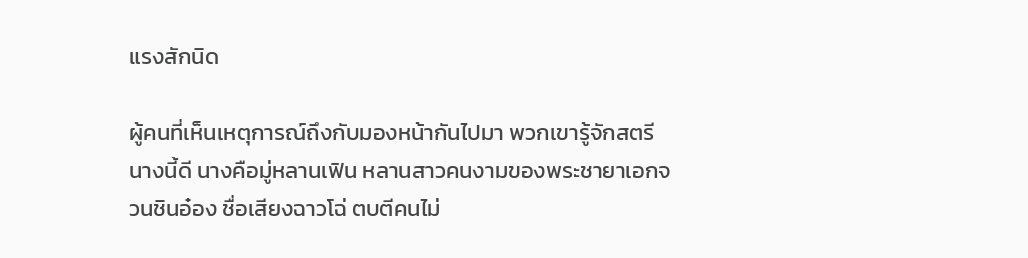แรงสักนิด

ผู้คนที่เห็นเหตุการณ์ถึงกับมองหน้ากันไปมา พวกเขารู้จักสตรีนางนี้ดี นางคือมู่หลานเฟิน หลานสาวคนงามของพระชายาเอกจวนชินอ๋อง ชื่อเสียงฉาวโฉ่ ตบตีคนไม่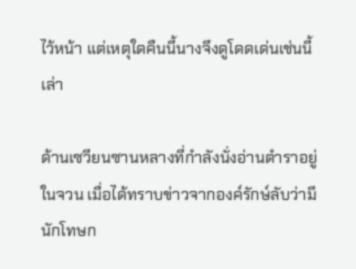ไว้หน้า แต่เหตุใดคืนนี้นางจึงดูโดดเด่นเช่นนี้เล่า

ด้านเซวียนซานหลางที่กำลังนั่งอ่านตำราอยู่ในจวน เมื่อได้ทราบข่าวจากองค์รักษ์ลับว่ามีนักโทษก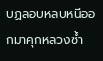บฏลอบหลบหนีออกมาคุกหลวงซ้ำ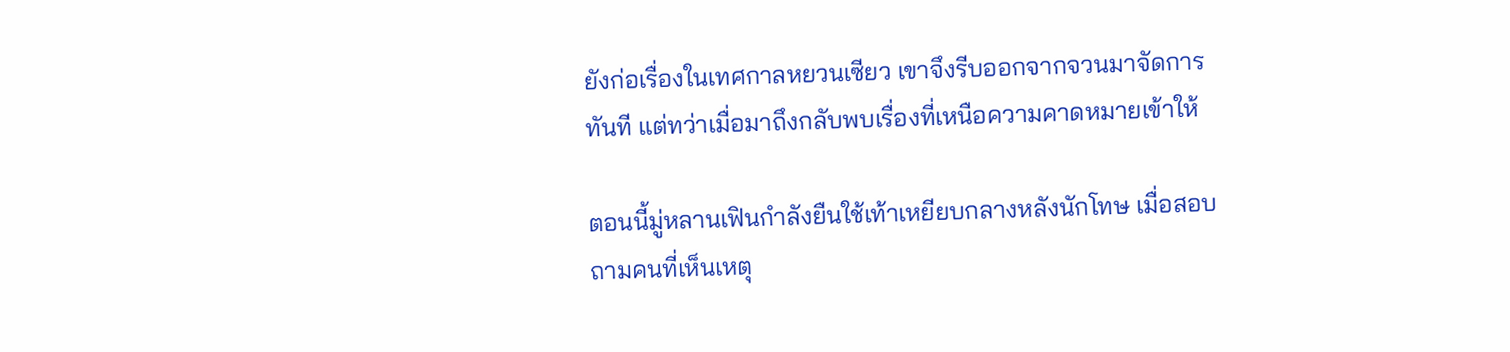ยังก่อเรื่องในเทศกาลหยวนเซียว เขาจึงรีบออกจากจวนมาจัดการทันที แต่ทว่าเมื่อมาถึงกลับพบเรื่องที่เหนือความคาดหมายเข้าให้

ตอนนี้มู่หลานเฟินกำลังยืนใช้เท้าเหยียบกลางหลังนักโทษ เมื่อสอบถามคนที่เห็นเหตุ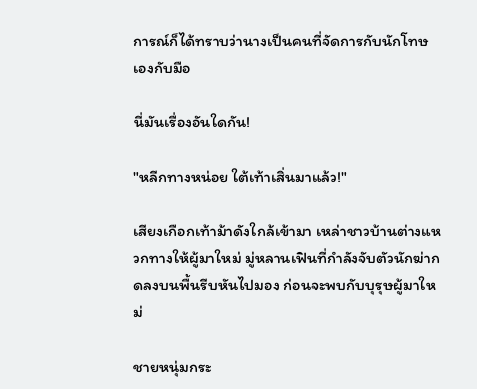การณ์ก็ได้ทราบว่านางเป็นคนที่จัดการกับนักโทษเองกับมือ

นี่มันเรื่องอันใดกัน!

"หลีกทางหน่อย ใต้เท้าเสิ่นมาแล้ว!"

เสียงเกือกเท้าม้าดังใกล้เข้ามา เหล่าชาวบ้านต่างแหวกทางให้ผู้มาใหม่ มู่หลานเฟินที่กำลังจับตัวนักฆ่ากดลงบนพื้นรีบหันไปมอง ก่อนจะพบกับบุรุษผู้มาใหม่

ชายหนุ่มกระ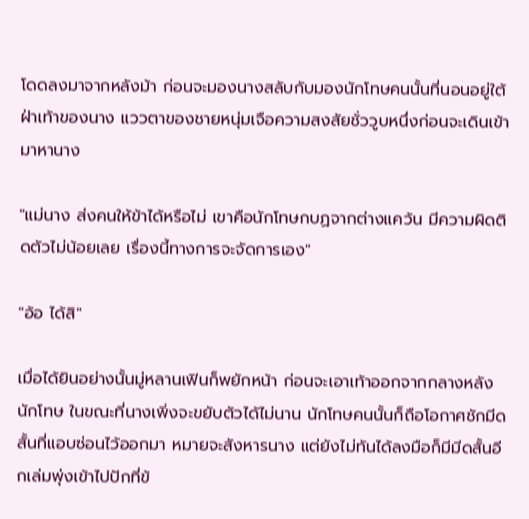โดดลงมาจากหลังม้า ก่อนจะมองนางสลับกับมองนักโทษคนนั้นที่นอนอยู่ใต้ฝ่าเท้าของนาง แววตาของชายหนุ่มเจือความสงสัยชั่ววูบหนึ่งก่อนจะเดินเข้ามาหานาง

"แม่นาง ส่งคนให้ข้าได้หรือไม่ เขาคือนักโทษกบฏจากต่างแคว้น มีความผิดติดตัวไม่น้อยเลย เรื่องนี้ทางการจะจัดการเอง"

"อ้อ ได้สิ"

เมื่อได้ยินอย่างนั้นมู่หลานเฟินก็พยักหน้า ก่อนจะเอาเท้าออกจากกลางหลังนักโทษ ในขณะที่นางเพิ่งจะขยับตัวได้ไม่นาน นักโทษคนนั้นก็ถือโอกาศชักมีดสั้นที่แอบซ่อนไว้ออกมา หมายจะสังหารนาง แต่ยังไม่ทันได้ลงมือก็มีมีดสั้นอีกเล่มพุ่งเข้าไปปักที่ข้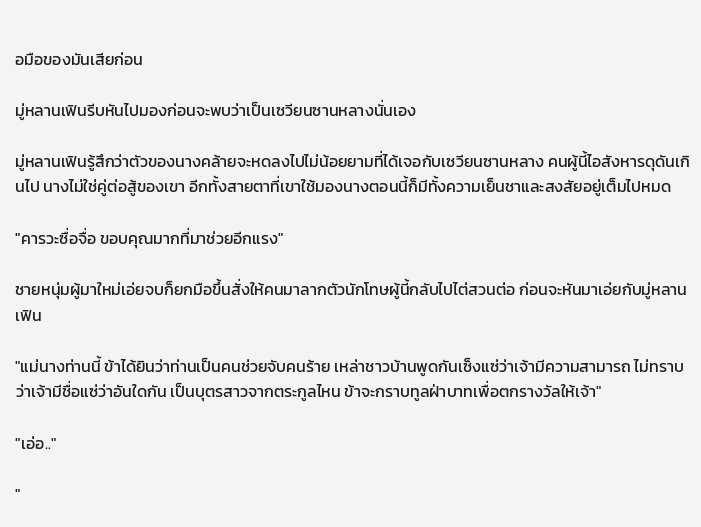อมือของมันเสียก่อน

มู่หลานเฟินรีบหันไปมองก่อนจะพบว่าเป็นเซวียนซานหลางนั่นเอง

มู่หลานเฟินรู้สึกว่าตัวของนางคล้ายจะหดลงไปไม่น้อยยามที่ได้เจอกับเซวียนซานหลาง คนผู้นี้ไอสังหารดุดันเกินไป นางไม่ใช่คู่ต่อสู้ของเขา อีกทั้งสายตาที่เขาใช้มองนางตอนนี้ก็มีทั้งความเย็นชาและสงสัยอยู่เต็มไปหมด

"คารวะซื่อจื่อ ขอบคุณมากที่มาช่วยอีกแรง"

ชายหนุ่มผู้มาใหม่เอ่ยจบก็ยกมือขึ้นสั่งให้คนมาลากตัวนักโทษผู้นี้กลับไปไต่สวนต่อ ก่อนจะหันมาเอ่ยกับมู่หลานเฟิน

"แม่นางท่านนี้ ข้าได้ยินว่าท่านเป็นคนช่วยจับคนร้าย เหล่าชาวบ้านพูดกันเซ็งแซ่ว่าเจ้ามีความสามารถ ไม่ทราบว่าเจ้ามีชื่อแซ่ว่าอันใดกัน เป็นบุตรสาวจากตระกูลไหน ข้าจะกราบทูลฝ่าบาทเพื่อตกรางวัลให้เจ้า"

"เอ่อ.."

"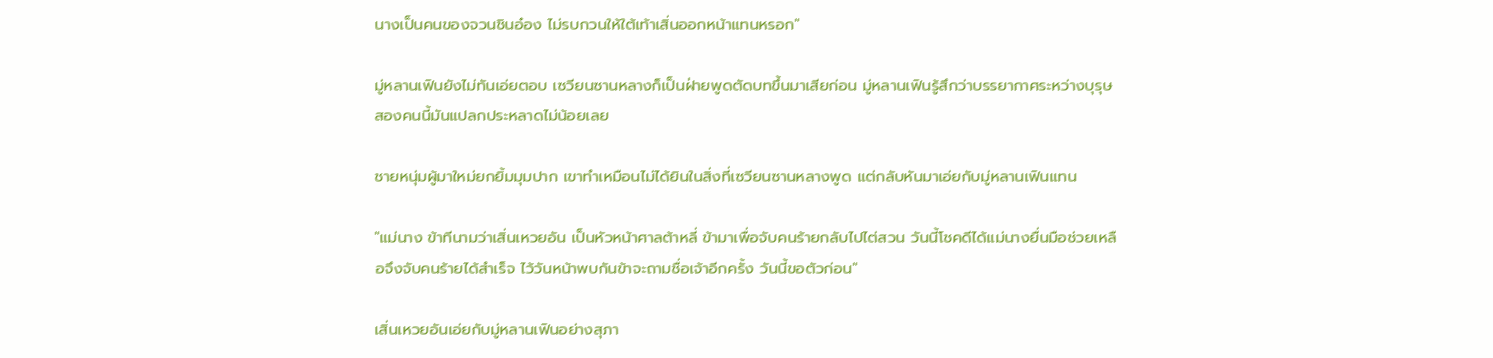นางเป็นคนของจวนชินอ๋อง ไม่รบกวนให้ใต้เท้าเสิ่นออกหน้าแทนหรอก"

มู่หลานเฟินยังไม่ทันเอ่ยตอบ เซวียนซานหลางก็เป็นฝ่ายพูดตัดบทขึ้นมาเสียก่อน มู่หลานเฟินรู้สึกว่าบรรยากาศระหว่างบุรุษสองคนนี้มันแปลกประหลาดไม่น้อยเลย

ชายหนุ่มผู้มาใหม่ยกยิ้มมุมปาก เขาทำเหมือนไม่ได้ยินในสิ่งที่เซวียนซานหลางพูด แต่กลับหันมาเอ่ยกับมู่หลานเฟินแทน

"แม่นาง ข้าทีนามว่าเสิ่นเหวยอัน เป็นหัวหน้าศาลต้าหลี่ ข้ามาเพื่อจับคนร้ายกลับไปไต่สวน วันนี้โชคดีได้แม่นางยื่นมือช่วยเหลือจึงจับคนร้ายได้สำเร็จ ไว้วันหน้าพบกันข้าจะถามชื่อเจ้าอีกครั้ง วันนี้ขอตัวก่อน"

เสิ่นเหวยอันเอ่ยกับมู่หลานเฟินอย่างสุภา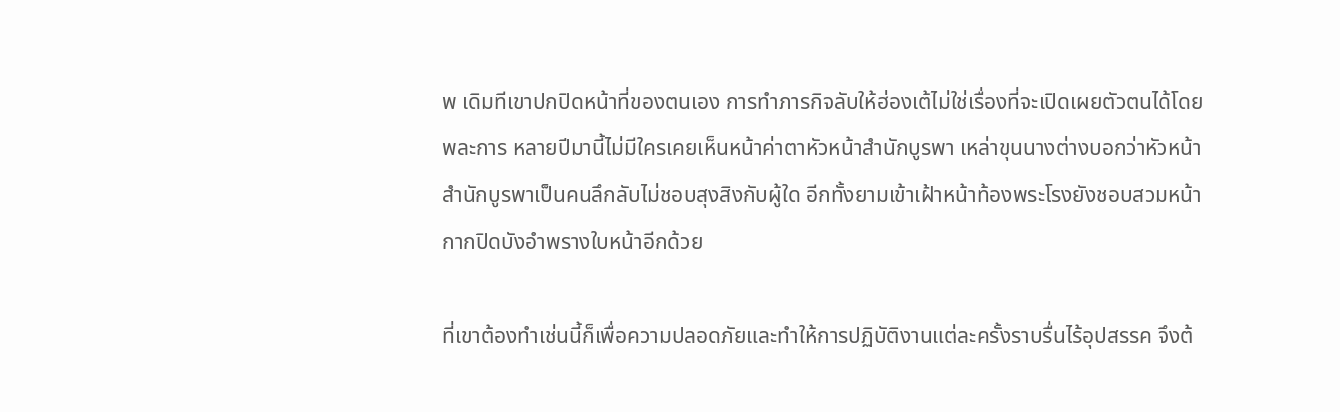พ เดิมทีเขาปกปิดหน้าที่ของตนเอง การทำภารกิจลับให้ฮ่องเต้ไม่ใช่เรื่องที่จะเปิดเผยตัวตนได้โดยพละการ หลายปีมานี้ไม่มีใครเคยเห็นหน้าค่าตาหัวหน้าสำนักบูรพา เหล่าขุนนางต่างบอกว่าหัวหน้าสำนักบูรพาเป็นคนลึกลับไม่ชอบสุงสิงกับผู้ใด อีกทั้งยามเข้าเฝ้าหน้าท้องพระโรงยังชอบสวมหน้ากากปิดบังอำพรางใบหน้าอีกด้วย

ที่เขาต้องทำเช่นนี้ก็เพื่อความปลอดภัยและทำให้การปฏิบัติงานแต่ละครั้งราบรื่นไร้อุปสรรค จึงต้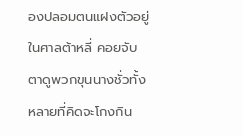องปลอมตนแฝงตัวอยู่ในศาลต้าหลี่ คอยจับตาดูพวกขุนนางชั่วทั้งหลายที่คิดจะโกงกิน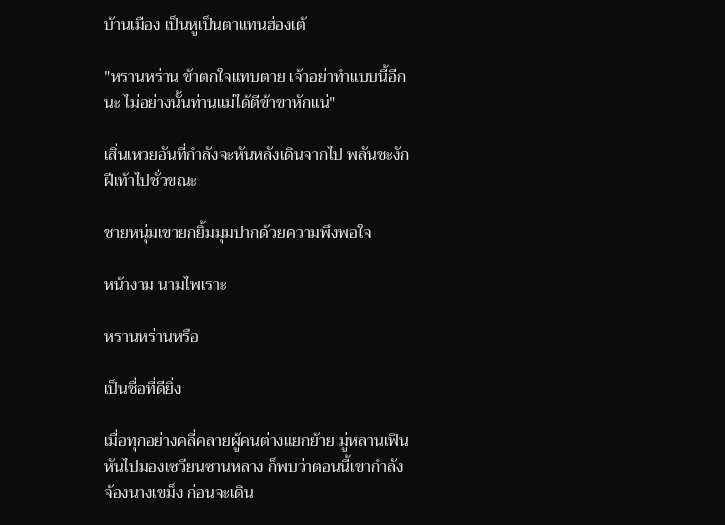บ้านเมือง เป็นหูเป็นตาแทนฮ่องเต้

"หรานหร่าน ข้าตกใจแทบตาย เจ้าอย่าทำแบบนี้อีกนะ ไม่อย่างนั้นท่านแม่ได้ตีข้าขาหักแน่"

เสิ่นเหวยอันที่กำลังจะหันหลังเดินจากไป พลันชะงักฝีเท้าไปชั่วขณะ

ชายหนุ่มเขายกยิ้มมุมปากด้วยความพึงพอใจ

หน้างาม นามไพเราะ

หรานหร่านหรือ

เป็นชื่อที่ดียิ่ง

เมื่อทุกอย่างคลี่คลายผู้คนต่างแยกย้าย มู่หลานเฟินหันไปมองเซวียนซานหลาง ก็พบว่าตอนนี้เขากำลังจ้องนางเขม็ง ก่อนจะเดิน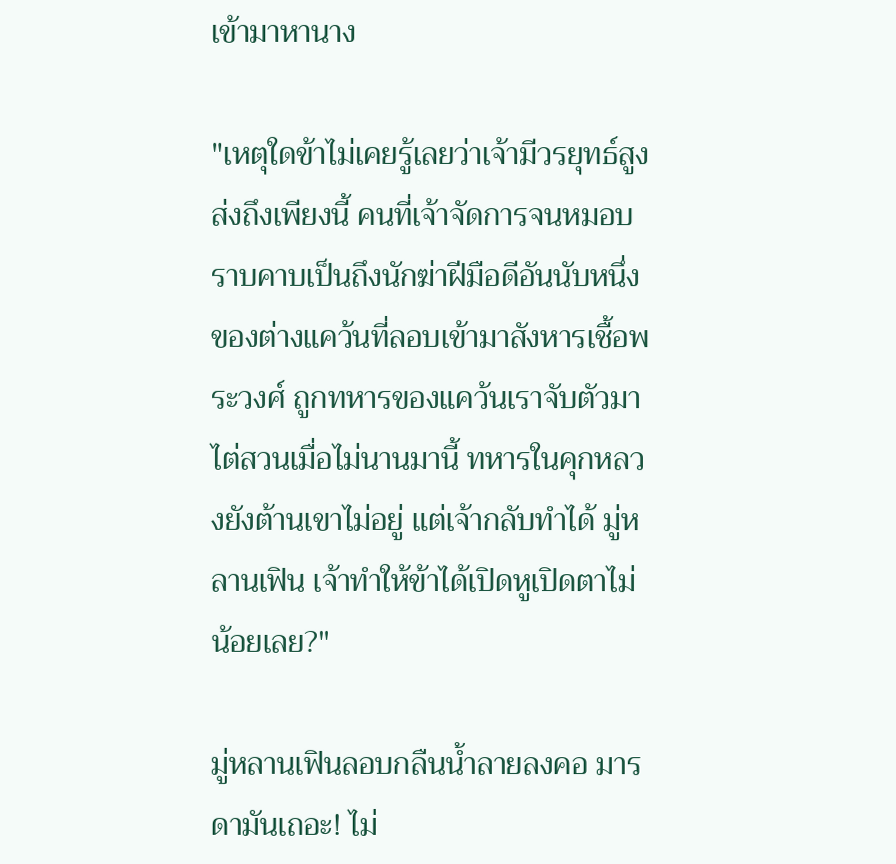เข้ามาหานาง

"เหตุใดข้าไม่เคยรู้เลยว่าเจ้ามีวรยุทธ์สูงส่งถึงเพียงนี้ คนที่เจ้าจัดการจนหมอบราบคาบเป็นถึงนักฆ่าฝีมือดีอันนับหนึ่งของต่างแคว้นที่ลอบเข้ามาสังหารเชื้อพระวงศ์ ถูกทหารของแคว้นเราจับตัวมาไต่สวนเมื่อไม่นานมานี้ ทหารในคุกหลวงยังต้านเขาไม่อยู่ แต่เจ้ากลับทำได้ มู่หลานเฟิน เจ้าทำให้ข้าได้เปิดหูเปิดตาไม่น้อยเลย?"

มู่หลานเฟินลอบกลืนน้ำลายลงคอ มารดามันเถอะ! ไม่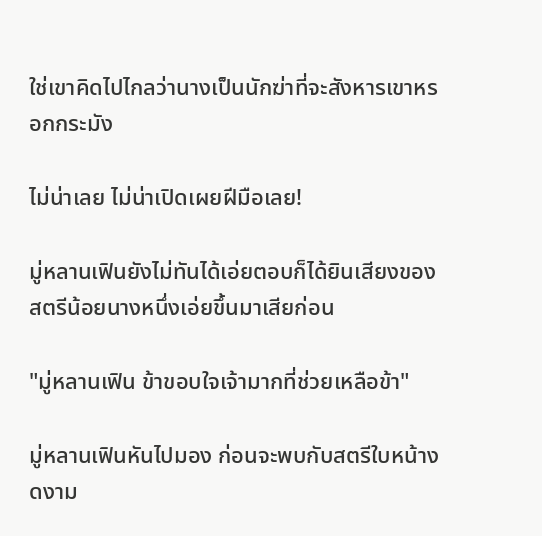ใช่เขาคิดไปไกลว่านางเป็นนักฆ่าที่จะสังหารเขาหรอกกระมัง

ไม่น่าเลย ไม่น่าเปิดเผยฝีมือเลย!

มู่หลานเฟินยังไม่ทันได้เอ่ยตอบก็ได้ยินเสียงของสตรีน้อยนางหนึ่งเอ่ยขึ้นมาเสียก่อน

"มู่หลานเฟิน ข้าขอบใจเจ้ามากที่ช่วยเหลือข้า"

มู่หลานเฟินหันไปมอง ก่อนจะพบกับสตรีใบหน้างดงาม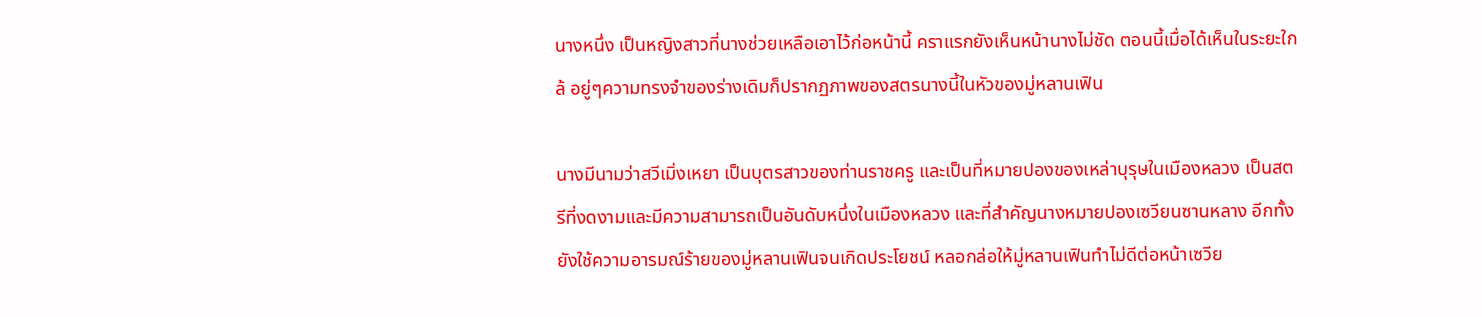นางหนึ่ง เป็นหญิงสาวที่นางช่วยเหลือเอาไว้ก่อหน้านี้ คราแรกยังเห็นหน้านางไม่ชัด ตอนนี้เมื่อได้เห็นในระยะใกล้ อยู่ๆความทรงจำของร่างเดิมก็ปรากฏภาพของสตรนางนี้ในหัวของมู่หลานเฟิน

นางมีนามว่าสวีเมิ่งเหยา เป็นบุตรสาวของท่านราชครู และเป็นที่หมายปองของเหล่าบุรุษในเมืองหลวง เป็นสตรีที่งดงามและมีความสามารถเป็นอันดับหนึ่งในเมืองหลวง และที่สำคัญนางหมายปองเซวียนซานหลาง อีกทั้งยังใช้ความอารมณ์ร้ายของมู่หลานเฟินจนเกิดประโยชน์ หลอกล่อให้มู่หลานเฟินทำไม่ดีต่อหน้าเซวีย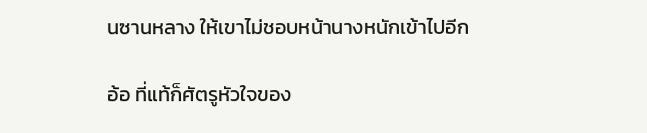นซานหลาง ให้เขาไม่ชอบหน้านางหนักเข้าไปอีก

อ้อ ที่แท้ก็ศัตรูหัวใจของ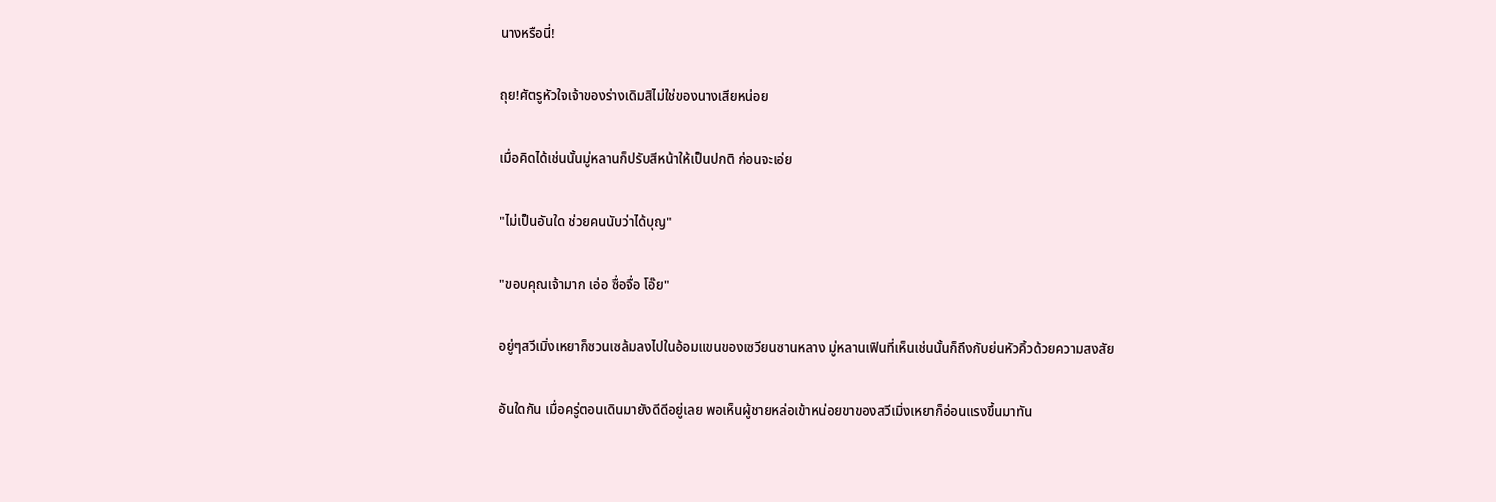นางหรือนี่!

ถุย!ศัตรูหัวใจเจ้าของร่างเดิมสิไม่ใช่ของนางเสียหน่อย

เมื่อคิดได้เช่นนั้นมู่หลานก็ปรับสีหน้าให้เป็นปกติ ก่อนจะเอ่ย

"ไม่เป็นอันใด ช่วยคนนับว่าได้บุญ"

"ขอบคุณเจ้ามาก เอ่อ ซื่อจื่อ โอ๊ย"

อยู่ๆสวีเมิ่งเหยาก็ซวนเซล้มลงไปในอ้อมแขนของเซวียนซานหลาง มู่หลานเฟินที่เห็นเช่นนั้นก็ถึงกับย่นหัวคิ้วด้วยความสงสัย

อันใดกัน เมื่อครู่ตอนเดินมายังดีดีอยู่เลย พอเห็นผู้ชายหล่อเข้าหน่อยขาของสวีเมิ่งเหยาก็อ่อนแรงขึ้นมาทัน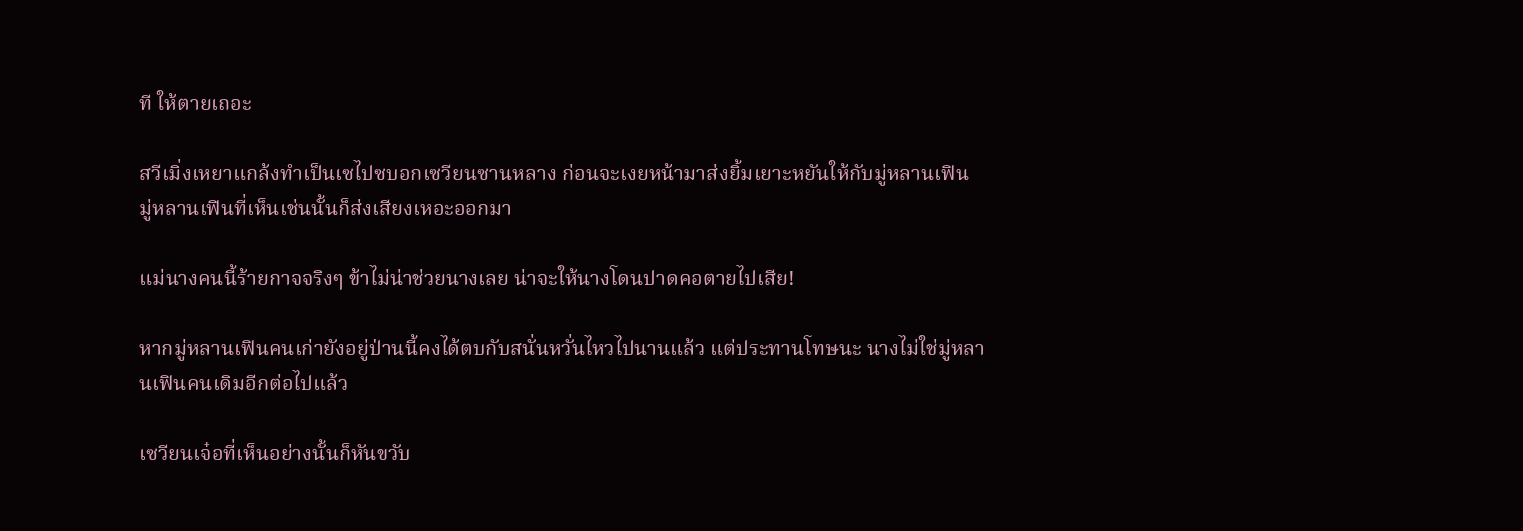ที ให้ตายเถอะ

สวีเมิ่งเหยาแกล้งทำเป็นเซไปซบอกเซวียนซานหลาง ก่อนจะเงยหน้ามาส่งยิ้มเยาะหยันให้กับมู่หลานเฟิน มู่หลานเฟินที่เห็นเช่นนั้นก็ส่งเสียงเหอะออกมา

แม่นางคนนี้ร้ายกาจจริงๆ ข้าไม่น่าช่วยนางเลย น่าจะให้นางโดนปาดคอตายไปเสีย!

หากมู่หลานเฟินคนเก่ายังอยู่ป่านนี้คงได้ตบกับสนั่นหวั่นไหวไปนานแล้ว แต่ประทานโทษนะ นางไม่ใช่มู่หลานเฟินคนเดิมอีกต่อไปแล้ว

เซวียนเจ๋อที่เห็นอย่างนั้นก็หันขวับ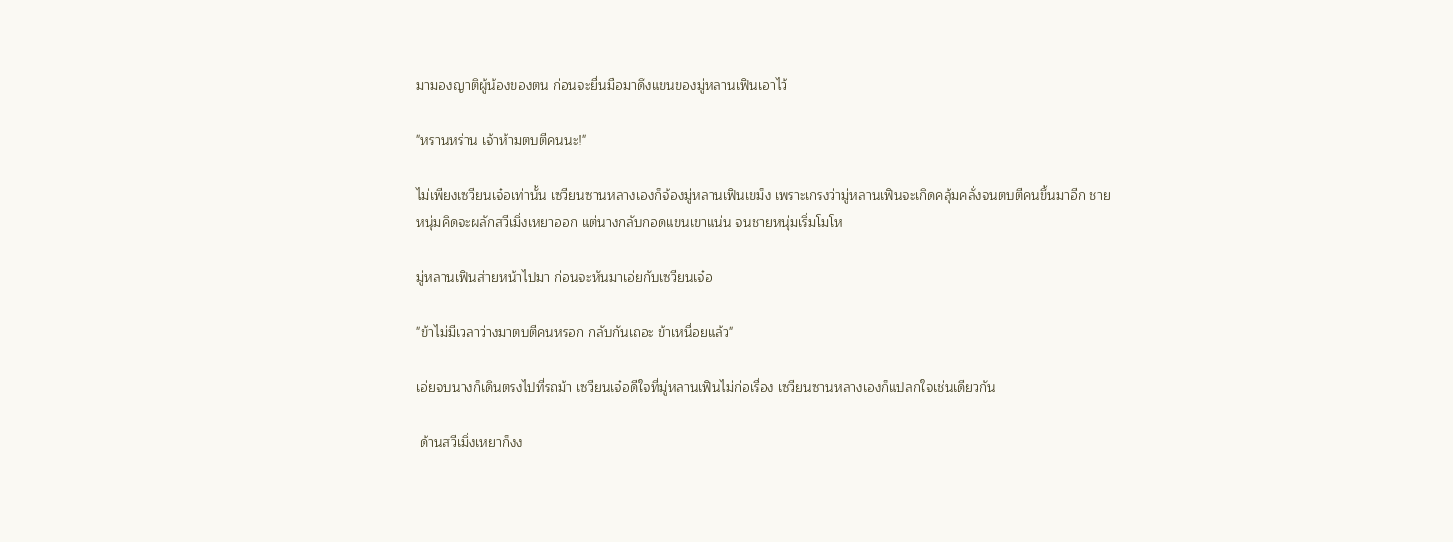มามองญาติผู้น้องของตน ก่อนจะยื่นมือมาดึงแขนของมู่หลานเฟินเอาไว้

"หรานหร่าน เจ้าห้ามตบตีคนนะ!"

ไม่เพียงเซวียนเจ๋อเท่านั้น เซวียนซานหลางเองก็จ้องมู่หลานเฟินเขม็ง เพราะเกรงว่ามู่หลานเฟินจะเกิดคลุ้มคลั่งจนตบตีคนขึ้นมาอีก ชายหนุ่มคิดจะผลักสวีเมิ่งเหยาออก แต่นางกลับกอดแขนเขาแน่น จนชายหนุ่มเริ่มโมโห

มู่หลานเฟินส่ายหน้าไปมา ก่อนจะหันมาเอ่ยกับเซวียนเจ๋อ

"ข้าไม่มีเวลาว่างมาตบตีคนหรอก กลับกันเถอะ ข้าเหนื่อยแล้ว"

เอ่ยจบนางก็เดินตรงไปที่รถม้า เซวียนเจ๋อดีใจที่มู่หลานเฟินไม่ก่อเรื่อง เซวียนซานหลางเองก็แปลกใจเช่นเดียวกัน

 ด้านสวีเมิ่งเหยาก็งง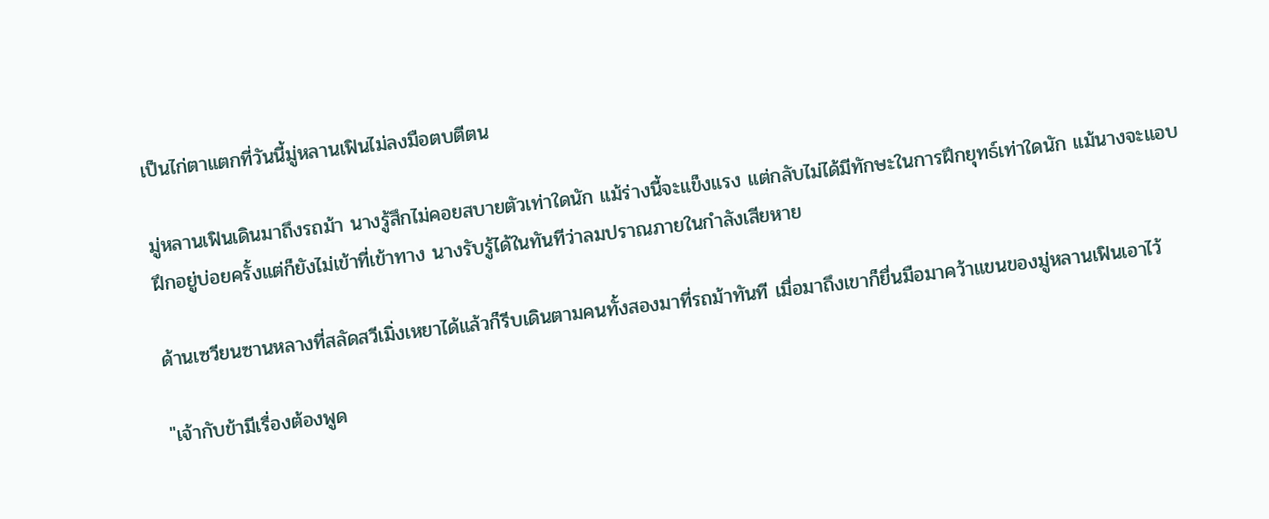เป็นไก่ตาแตกที่วันนี้มู่หลานเฟินไม่ลงมือตบตีตน

มู่หลานเฟินเดินมาถึงรถม้า นางรู้สึกไม่คอยสบายตัวเท่าใดนัก แม้ร่างนี้จะแข็งแรง แต่กลับไม่ได้มีทักษะในการฝึกยุทธ์เท่าใดนัก แม้นางจะแอบฝึกอยู่บ่อยครั้งแต่ก็ยังไม่เข้าที่เข้าทาง นางรับรู้ได้ในทันทีว่าลมปราณภายในกำลังเสียหาย

ด้านเซวียนซานหลางที่สลัดสวีเมิ่งเหยาได้แล้วก็รีบเดินตามคนทั้งสองมาที่รถม้าทันที เมื่อมาถึงเขาก็ยื่นมือมาคว้าแขนของมู่หลานเฟินเอาไว้

"เจ้ากับข้ามีเรื่องต้องพูด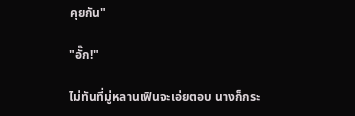คุยกัน"

"อั๊ก!"

ไม่ทันที่มู่หลานเฟินจะเอ่ยตอบ นางก็กระ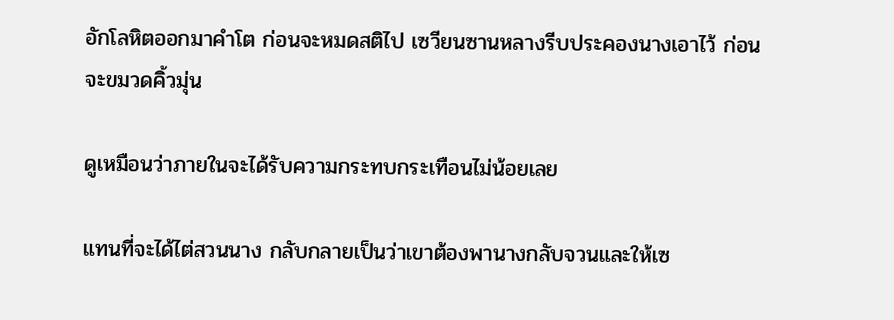อักโลหิตออกมาคำโต ก่อนจะหมดสติไป เซวียนซานหลางรีบประคองนางเอาไว้ ก่อนจะขมวดคิ้วมุ่น

ดูเหมือนว่าภายในจะได้รับความกระทบกระเทือนไม่น้อยเลย

แทนที่จะได้ไต่สวนนาง กลับกลายเป็นว่าเขาต้องพานางกลับจวนและให้เซ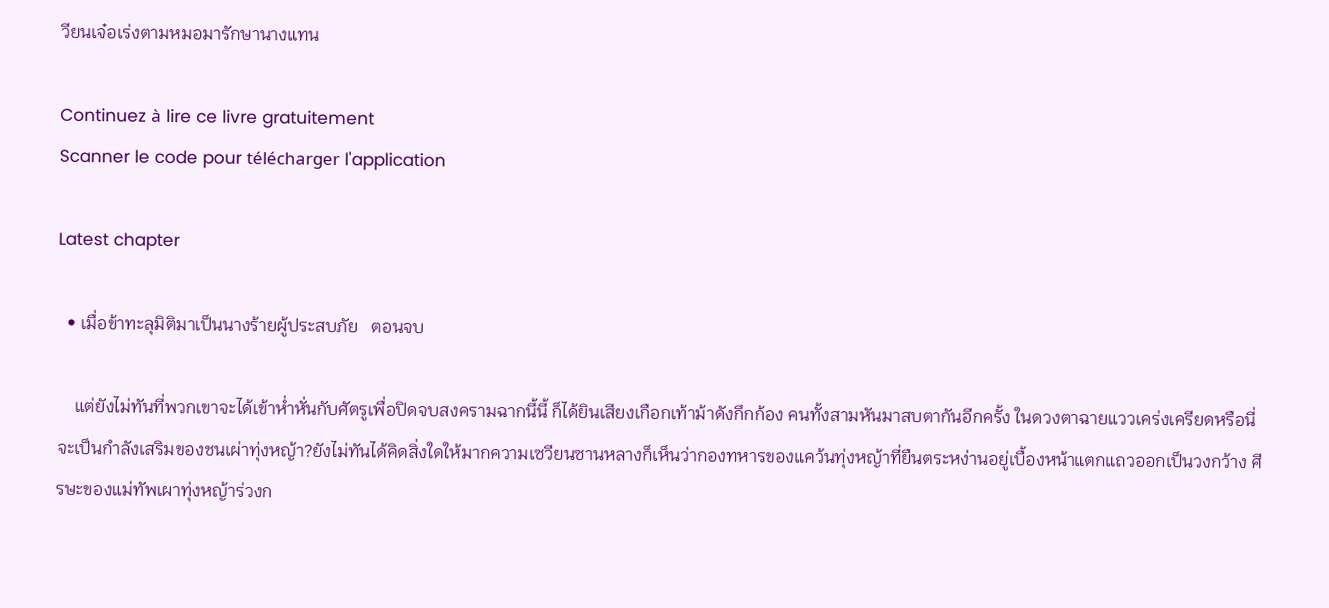วียนเจ๋อเร่งตามหมอมารักษานางแทน

Continuez à lire ce livre gratuitement
Scanner le code pour télécharger l'application

Latest chapter

  • เมื่อข้าทะลุมิติมาเป็นนางร้ายผู้ประสบภัย   ตอนจบ

    แต่ยังไม่ทันที่พวกเขาจะได้เข้าห่ำหั่นกับศัตรูเพื่อปิดจบสงครามฉากนี้นี้ ก็ได้ยินเสียงเกือกเท้าม้าดังกึกก้อง คนทั้งสามหันมาสบตากันอีกครั้ง ในดวงตาฉายแววเคร่งเครียดหรือนี่จะเป็นกำลังเสริมของชนเผ่าทุ่งหญ้า?ยังไม่ทันได้คิดสิ่งใดให้มากความเซวียนซานหลางก็เห็นว่ากองทหารของแคว้นทุ่งหญ้าที่ยืนตระหง่านอยู่เบื้องหน้าแตกแถวออกเป็นวงกว้าง ศีรษะของแม่ทัพเผาทุ่งหญ้าร่วงก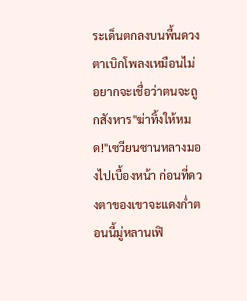ระเด็นตกลงบนพื้นดวงตาเบิกโพลงเหมือนไม่อยากจะเชื่อว่าตนจะถูกสังหาร"ฆ่าทิ้งให้หมด!"เซวียนซานหลางมองไปเบื้องหน้า ก่อนที่ดวงตาของเขาจะแดงก่ำตอนนี้มู่หลานเฟิ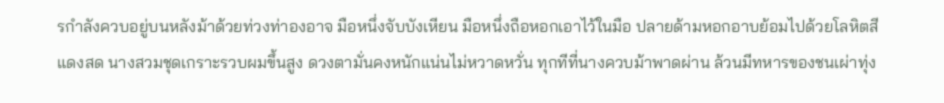รกำลังควบอยู่บนหลังม้าด้วยท่วงท่าองอาจ มือหนึ่งจับบังเหียน มือหนึ่งถือหอกเอาไว้ในมือ ปลายด้ามหอกอาบย้อมไปด้วยโลหิตสีแดงสด นางสวมชุดเกราะรวบผมขึ้นสูง ดวงตามั่นคงหนักแน่นไม่หวาดหวั่น ทุกทีที่นางควบม้าพาดผ่าน ล้วนมีทหารของชนเผ่าทุ่ง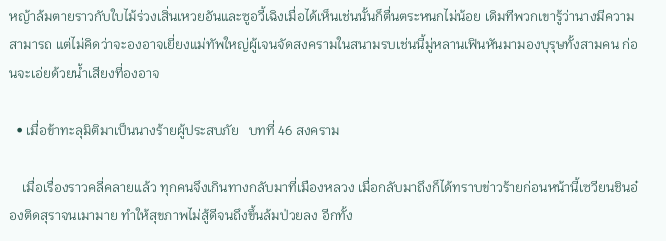หญ้าล้มตายราวกับใบไม้ร่วงเสิ่นเหวยอันและซูอวี้เฉิงเมื่อได้เห็นเช่นนั้นก็ตื่นตระหนกไม่น้อย เดิมทีพวกเขารู้ว่านางมีความสามารถ แต่ไม่คิดว่าจะองอาจเยี่ยงแม่ทัพใหญ่ผู้เจนจัดสงครามในสนามรบเช่นนี้มู่หลานเฟินหันมามองบุรุษทั้งสามคน ก่อนจะเอ่ยด้วยน้ำเสียงที่องอาจ

  • เมื่อข้าทะลุมิติมาเป็นนางร้ายผู้ประสบภัย   บทที่ 46 สงคราม

    เมื่อเรื่องราวคลี่คลายแล้ว ทุกคนจึงเกินทางกลับมาที่เมืองหลวง เมื่อกลับมาถึงก็ได้ทราบข่าวร้ายก่อนหน้านี้เซวียนชินอ๋องติดสุราจนเมามาย ทำให้สุขภาพไม่สู้ดีจนถึงขึ้นล้มป่วยลง อีกทั้ง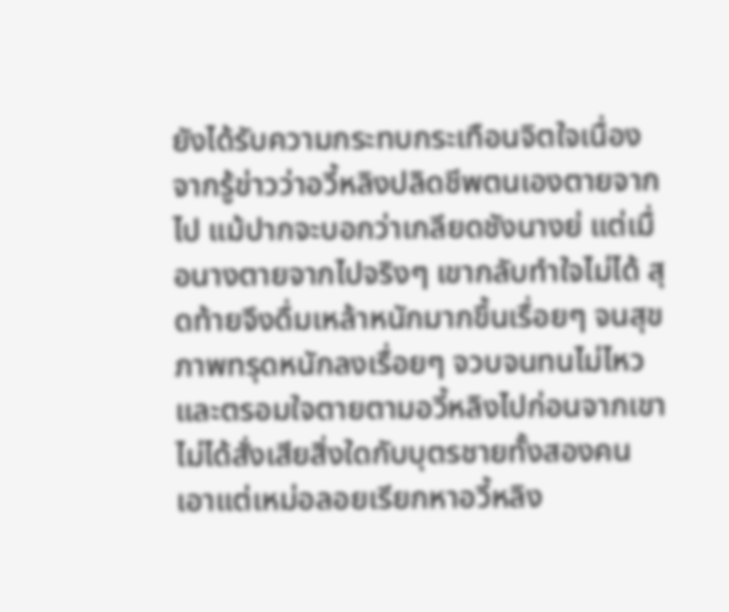ยังได้รับความกระทบกระเทือนจิตใจเนื่องจากรู้ข่าวว่าอวี้หลิงปลิดชีพตนเองตายจากไป แม้ปากจะบอกว่าเกลียดชังนางย่ แต่เมื่อนางตายจากไปจริงๆ เขากลับทำใจไม่ได้ สุดท้ายจึงดื่มเหล้าหนักมากขึ้นเรื่อยๆ จนสุขภาพทรุดหนักลงเรื่อยๆ จวบจนทนไม่ไหวและตรอมใจตายตามอวี้หลิงไปก่อนจากเขาไม่ได้สั่งเสียสิ่งใดกับบุตรชายทั้งสองคน เอาแต่เหม่อลอยเรียกหาอวี้หลิง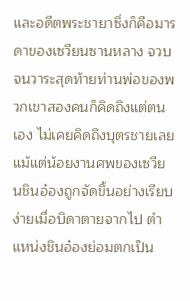และอดีตพระชายาซึ่งก็คือมารดาของเซวียนซานหลาง จวบจนวาระสุดท้ายท่านพ่อของพวกเขาสองคนก็คิดถึงแต่ตนเอง ไม่เคยคิดถึงบุตรชายเลยแม้แต่น้อยงานศพของเซวียนชินอ๋องถูกจัดขึ้นอย่างเรียบง่ายเมื่อบิดาตายจากไป ตำแหน่งชินอ๋องย่อมตกเป็น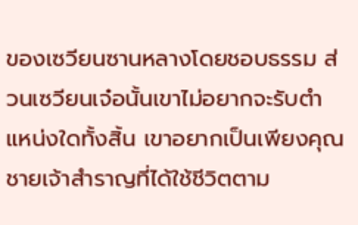ของเซวียนซานหลางโดยชอบธรรม ส่วนเซวียนเจ๋อนั้นเขาไม่อยากจะรับตำแหน่งใดทั้งสิ้น เขาอยากเป็นเพียงคุณชายเจ้าสำราญที่ได้ใช้ชีวิตตาม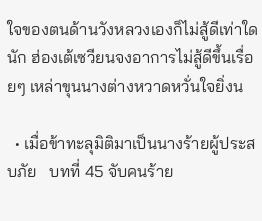ใจของตนด้านวังหลวงเองก็ไม่สู้ดีเท่าใดนัก ฮ่องเต้เซวียนจงอาการไม่สู้ดีขึ้นเรื่อยๆ เหล่าขุนนางต่างหวาดหวั่นใจยิ่งน

  • เมื่อข้าทะลุมิติมาเป็นนางร้ายผู้ประสบภัย   บทที่ 45 จับคนร้าย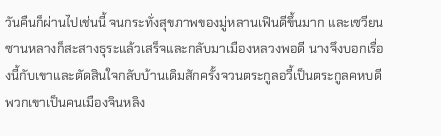วันคืนก็ผ่านไปเช่นนี้ จนกระทั่งสุขภาพของมู่หลานเฟินดีขึ้นมาก และเซวียนซานหลางก็สะสางธุระแล้วเสร็จและกลับมาเมืองหลวงพอดี นางจึงบอกเรื่องนี้กับเขาและตัดสินใจกลับบ้านเดิมสักครั้งจวนตระกูลอวี้เป็นตระกูลคหบดี พวกเขาเป็นคนเมืองจินหลิง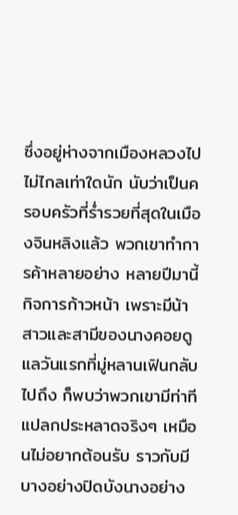ซึ่งอยู่ห่างจากเมืองหลวงไปไม่ไกลเท่าใดนัก นับว่าเป็นครอบครัวที่ร่ำรวยที่สุดในเมืองจินหลิงแล้ว พวกเขาทำการค้าหลายอย่าง หลายปีมานี้กิจการก้าวหน้า เพราะมีน้าสาวและสามีของนางคอยดูแลวันแรกที่มู่หลานเฟินกลับไปถึง ก็พบว่าพวกเขามีท่าทีแปลกประหลาดจริงๆ เหมือนไม่อยากต้อนรับ ราวกับมีบางอย่างปิดบังนางอย่าง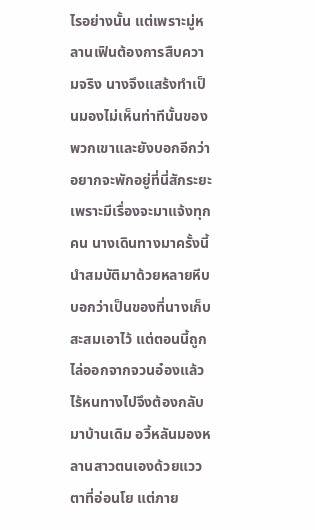ไรอย่างนั้น แต่เพราะมู่หลานเฟินต้องการสืบความจริง นางจึงแสร้งทำเป็นมองไม่เห็นท่าทีนั้นของพวกเขาและยังบอกอีกว่าอยากจะพักอยู่ที่นี่สักระยะเพราะมีเรื่องจะมาแจ้งทุกคน นางเดินทางมาครั้งนี้นำสมบัติมาด้วยหลายหีบบอกว่าเป็นของที่นางเก็บสะสมเอาไว้ แต่ตอนนี้ถูกไล่ออกจากจวนอ๋องแล้วไร้หนทางไปจึงต้องกลับมาบ้านเดิม อวี้หลันมองหลานสาวตนเองด้วยแววตาที่อ่อนโย แต่ภาย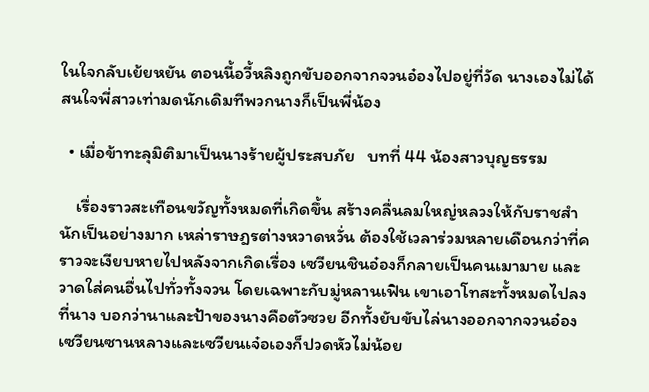ในใจกลับเย้ยหยัน ตอนนี้อวี้หลิงถูกขับออกจากจวนอ๋องไปอยู่ที่วัด นางเองไม่ได้สนใจพี่สาวเท่ามดนักเดิมทีพวกนางก็เป็นพี่น้อง

  • เมื่อข้าทะลุมิติมาเป็นนางร้ายผู้ประสบภัย   บทที่ 44 น้องสาวบุญธรรม

    เรื่องราวสะเทือนขวัญทั้งหมดที่เกิดขึ้น สร้างคลื่นลมใหญ่หลวงให้กับราชสำนักเป็นอย่างมาก เหล่าราษฎรต่างหวาดหวั่น ต้องใช้เวลาร่วมหลายเดือนกว่าที่คราวจะเงียบหายไปหลังจากเกิดเรื่อง เซวียนชินอ๋องก็กลายเป็นคนเมามาย และวาดใส่คนอื่นไปทั่วทั้งจวน โดยเฉพาะกับมู่หลานเฟิน เขาเอาโทสะทั้งหมดไปลงที่นาง บอกว่านาและป้าของนางคือตัวซวย อีกทั้งยับขับไล่นางออกจากจวนอ๋อง เซวียนซานหลางและเซวียนเจ๋อเองก็ปวดหัวไม่น้อย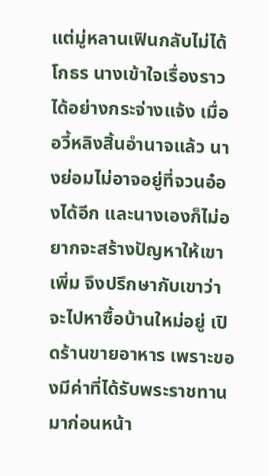แต่มู่หลานเฟินกลับไม่ได้โกธร นางเข้าใจเรื่องราวได้อย่างกระจ่างแจ้ง เมื่ออวี้หลิงสิ้นอำนาจแล้ว นางย่อมไม่อาจอยู่ที่จวนอ๋องได้อีก และนางเองก็ไม่อยากจะสร้างปัญหาให้เขาเพิ่ม จึงปรึกษากับเขาว่าจะไปหาซื้อบ้านใหม่อยู่ เปิดร้านขายอาหาร เพราะของมีค่าที่ได้รับพระราชทานมาก่อนหน้า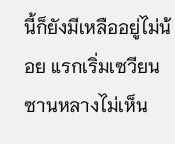นี้ก็ยังมีเหลืออยู่ไม่น้อย แรกเริ่มเซวียนซานหลางไม่เห็น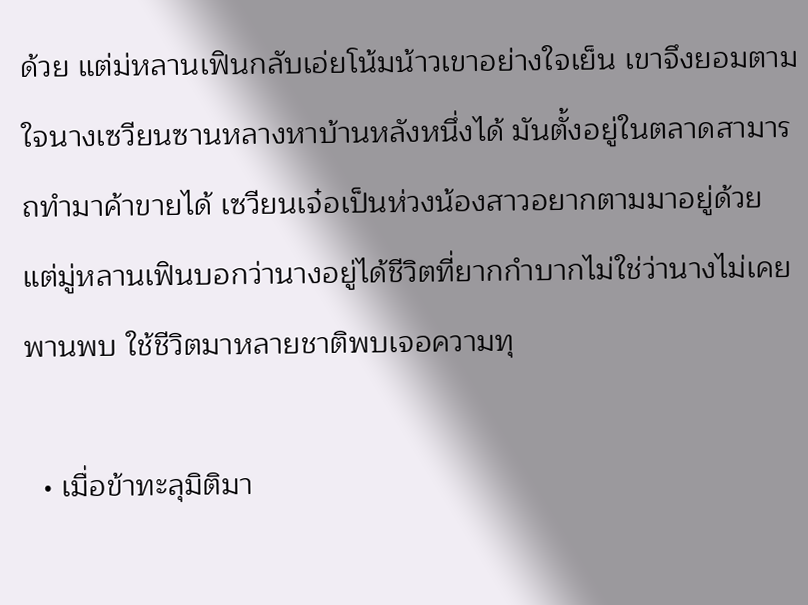ด้วย แต่ม่หลานเฟินกลับเอ่ยโน้มน้าวเขาอย่างใจเย็น เขาจึงยอมตามใจนางเซวียนซานหลางหาบ้านหลังหนึ่งได้ มันตั้งอยู่ในตลาดสามารถทำมาค้าขายได้ เซวียนเจ๋อเป็นห่วงน้องสาวอยากตามมาอยู่ด้วย แต่มู่หลานเฟินบอกว่านางอยู่ได้ชีวิตที่ยากกำบากไม่ใช่ว่านางไม่เคยพานพบ ใช้ชีวิตมาหลายชาติพบเจอความทุ

  • เมื่อข้าทะลุมิติมา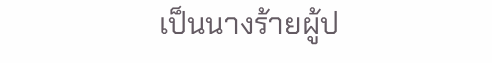เป็นนางร้ายผู้ป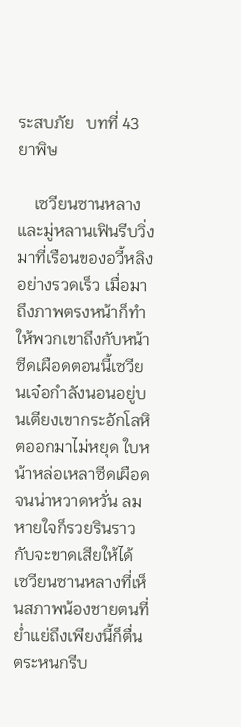ระสบภัย   บทที่ 43 ยาพิษ

    เซวียนซานหลางและมู่หลานเฟินรีบวิ่งมาที่เรือนของอวี้หลิงอย่างรวดเร็ว เมื่อมาถึงภาพตรงหน้าก็ทำให้พวกเขาถึงกับหน้าซีดเผือดตอนนี้เซวียนเจ๋อกำลังนอนอยู่บนเตียงเขากระอักโลหิตออกมาไม่หยุด ใบหน้าหล่อเหลาซีดเผือดจนน่าหวาดหวั่น ลมหายใจก็รวยรินราวกับจะขาดเสียให้ได้ เซวียนซานหลางที่เห็นสภาพน้องชายตนที่ย่ำแย่ถึงเพียงนี้ก็ตื่นตระหนกรีบ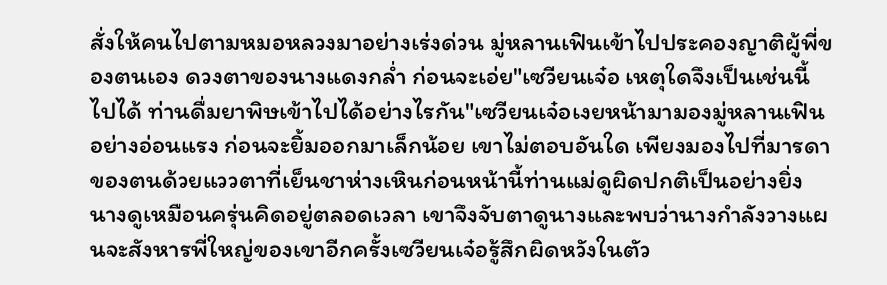สั่งให้คนไปตามหมอหลวงมาอย่างเร่งด่วน มู่หลานเฟินเข้าไปประคองญาติผู้พี่ของตนเอง ดวงตาของนางแดงกล่ำ ก่อนจะเอ่ย"เซวียนเจ๋อ เหตุใดจึงเป็นเช่นนี้ไปได้ ท่านดื่มยาพิษเข้าไปได้อย่างไรกัน"เซวียนเจ๋อเงยหน้ามามองมู่หลานเฟินอย่างอ่อนแรง ก่อนจะยิ้มออกมาเล็กน้อย เขาไม่ตอบอันใด เพียงมองไปที่มารดาของตนด้วยแววตาที่เย็นชาห่างเหินก่อนหน้านี้ท่านแม่ดูผิดปกติเป็นอย่างยิ่ง นางดูเหมือนครุ่นคิดอยู่ตลอดเวลา เขาจึงจับตาดูนางและพบว่านางกำลังวางแผนจะสังหารพี่ใหญ่ของเขาอีกครั้งเซวียนเจ๋อรู้สึกผิดหวังในตัว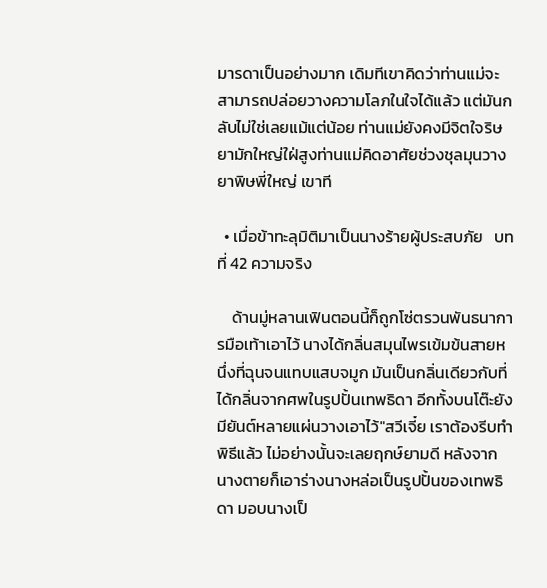มารดาเป็นอย่างมาก เดิมทีเขาคิดว่าท่านแม่จะสามารถปล่อยวางความโลภในใจได้แล้ว แต่มันกลับไม่ใช่เลยแม้แต่น้อย ท่านแม่ยังคงมีจิตใจริษยามักใหญ่ใฝ่สูงท่านแม่คิดอาศัยช่วงชุลมุนวางยาพิษพี่ใหญ่ เขาที

  • เมื่อข้าทะลุมิติมาเป็นนางร้ายผู้ประสบภัย   บทที่ 42 ความจริง

    ด้านมู่หลานเฟินตอนนี้ก็ถูกโซ่ตรวนพันธนาการมือเท้าเอาไว้ นางได้กลิ่นสมุนไพรเข้มข้นสายหนึ่งที่ฉุนจนแทบแสบจมูก มันเป็นกลิ่นเดียวกับที่ได้กลิ่นจากศพในรูปปั้นเทพธิดา อีกทั้งบนโต๊ะยังมียันต์หลายแผ่นวางเอาไว้"สวีเจี๋ย เราต้องรีบทำพิธีแล้ว ไม่อย่างนั้นจะเลยฤกษ์ยามดี หลังจากนางตายก็เอาร่างนางหล่อเป็นรูปปั้นของเทพธิดา มอบนางเป็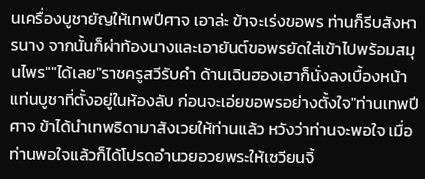นเครื่องบูชายัญให้เทพปีศาจ เอาล่ะ ข้าจะเร่งขอพร ท่านก็รีบสังหารนาง จากนั้นก็ผ่าท้องนางและเอายันต์ขอพรยัดใส่เข้าไปพร้อมสมุนไพร""ได้เลย"ราชครูสวีรับคำ ด้านเฉินฮองเฮาก็นั่งลงเบื้องหน้าแท่นบูชาที่ตั้งอยู่ในห้องลับ ก่อนจะเอ่ยขอพรอย่างตั้งใจ"ท่านเทพปีศาจ ข้าได้นำเทพธิดามาสังเวยให้ท่านแล้ว หวังว่าท่านจะพอใจ เมื่อท่านพอใจแล้วก็ได้โปรดอำนวยอวยพระให้เซวียนจิ้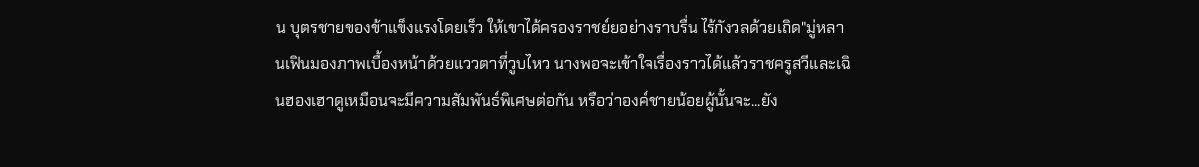น บุตรชายของข้าแข็งแรงโดยเร็ว ให้เขาได้ครองราชย์ยอย่างราบรื่น ไร้กังวลด้วยเถิด"มู่หลานเฟินมองภาพเบื้องหน้าด้วยแววตาที่วูบไหว นางพอจะเข้าใจเรื่องราวได้แล้วราชครูสวีและเฉินฮองเฮาดูเหมือนจะมีความสัมพันธ์พิเศษต่อกัน หรือว่าองค์ชายน้อยผู้นั้นจะ...ยัง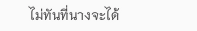ไม่ทันที่นางจะได้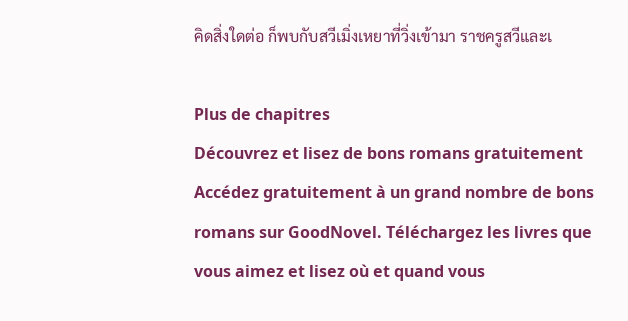คิดสิ่งใดต่อ ก็พบกับสวีเมิ่งเหยาที่วิ่งเข้ามา ราชครูสวีและเ

Plus de chapitres
Découvrez et lisez de bons romans gratuitement
Accédez gratuitement à un grand nombre de bons romans sur GoodNovel. Téléchargez les livres que vous aimez et lisez où et quand vous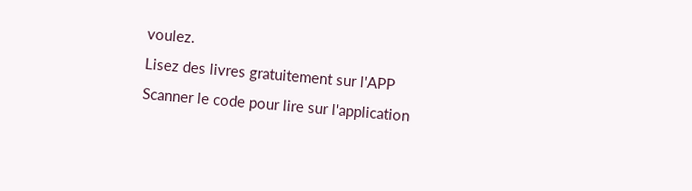voulez.
Lisez des livres gratuitement sur l'APP
Scanner le code pour lire sur l'application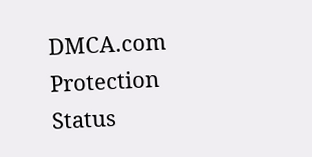DMCA.com Protection Status